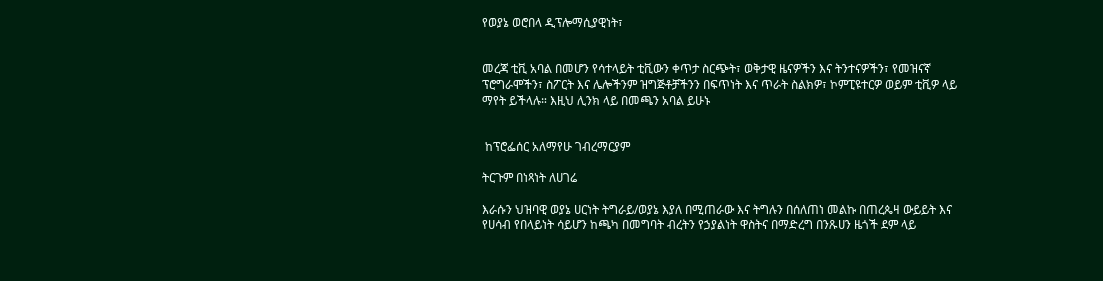የወያኔ ወሮበላ ዲፕሎማሲያዊነት፣


መረጃ ቲቪ አባል በመሆን የሳተላይት ቲቪውን ቀጥታ ስርጭት፣ ወቅታዊ ዜናዎችን እና ትንተናዎችን፣ የመዝናኛ ፕሮግራሞችን፣ ስፖርት እና ሌሎችንም ዝግጅቶቻችንን በፍጥነት እና ጥራት ስልክዎ፣ ኮምፒዩተርዎ ወይም ቲቪዎ ላይ ማየት ይችላሉ። እዚህ ሊንክ ላይ በመጫን አባል ይሁኑ


 ከፕሮፌሰር አለማየሁ ገብረማርያም

ትርጉም በነጻነት ለሀገሬ

እራሱን ህዝባዊ ወያኔ ሀርነት ትግራይ/ወያኔ እያለ በሚጠራው እና ትግሉን በሰለጠነ መልኩ በጠረጴዛ ውይይት እና የሀሳብ የበላይነት ሳይሆን ከጫካ በመግባት ብረትን የኃያልነት ዋስትና በማድረግ በንጹሀን ዜጎች ደም ላይ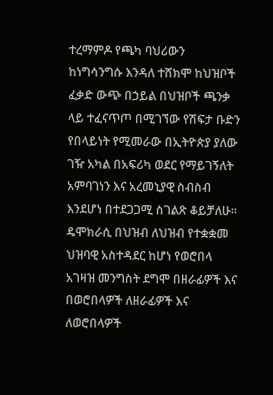ተረማምዶ የጫካ ባህሪውን ከነግሳንግሱ እንዳለ ተሸክሞ ከህዝቦች ፈቃድ ውጭ በኃይል በህዝቦች ጫንቃ ላይ ተፈናጥጦ በሚገኘው የሽፍታ ቡድን የበላይነት የሚመራው በኢትዮጵያ ያለው ገዥ አካል በአፍሪካ ወደር የማይገኝለት አምባገነን እና አረመኒያዊ ስብስብ እንደሆነ በተደጋጋሚ ስገልጽ ቆይቻለሁ፡፡ ዴሞክራሲ በህዝብ ለህዝብ የተቋቋመ ህዝባዊ አስተዳደር ከሆነ የወሮበላ አገዛዝ መንግስት ደግሞ በዘራፊዎች እና በወሮበላዎች ለዘራፊዎች እና ለወሮበላዎች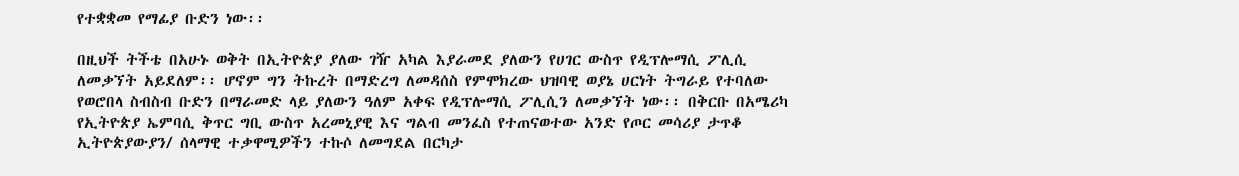የተቋቋመ የማፊያ ቡድን ነው፡፡

በዚህች ትችቴ በአሁኑ ወቅት በኢትዮጵያ ያለው ገዥ አካል እያራመደ ያለውን የሀገር ውስጥ የዲፕሎማሲ ፖሊሲ ለመቃኘት አይደለም፡፡ ሆኖም ግን ትኩረት በማድረግ ለመዳሰስ የምሞክረው ህዝባዊ ወያኔ ሀርነት ትግራይ የተባለው የወሮበላ ስብስብ ቡድን በማራመድ ላይ ያለውን ዓለም አቀፍ የዲፕሎማሲ ፖሊሲን ለመቃኘት ነው፡፡ በቅርቡ በአሜሪካ የኢትዮጵያ ኤምባሲ ቅጥር ግቢ ውስጥ አረመኒያዊ እና ግልብ መንፈስ የተጠናወተው አንድ የጦር መሳሪያ ታጥቆ ኢትዮጵያውያን/ ሰላማዊ ተቃዋሚዎችን ተኩሶ ለመግደል በርካታ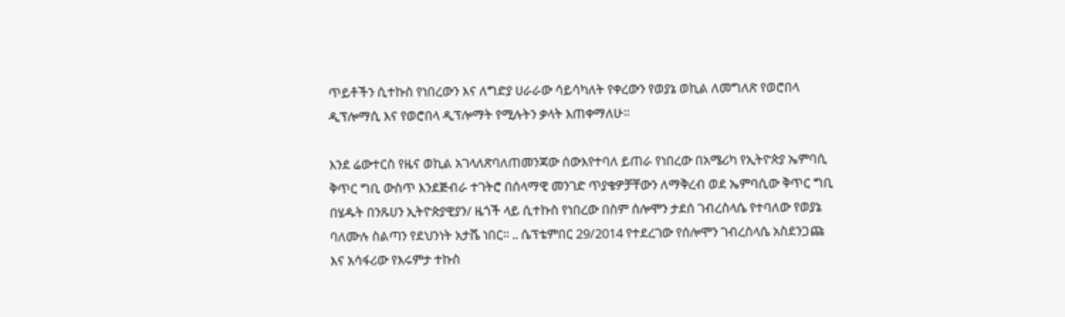ጥይቶችን ሲተኩስ የነበረውን እና ለግድያ ሀራራው ሳይሳካለት የቀረውን የወያኔ ወኪል ለመግለጽ የወሮበላ ዲፕሎማሲ እና የወሮበላ ዲፕሎማት የሚሉትን ቃላት እጠቀማለሁ፡፡

እንደ ሬውተርስ የዜና ወኪል አገላለጽባለጠመንጃው ሰውእየተባለ ይጠራ የነበረው በአሜሪካ የኢትዮጵያ ኤምባሲ ቅጥር ግቢ ውስጥ እንደጅብራ ተገትሮ በሰላማዊ መንገድ ጥያቄዎቻቸውን ለማቅረብ ወደ ኤምባሲው ቅጥር ግቢ በሄዱት በንጹሀን ኢትዮጵያዊያን/ ዜጎች ላይ ሲተኩስ የነበረው በስም ሰሎሞን ታደሰ ገብረስላሴ የተባለው የወያኔ ባለሙሉ ስልጣን የደህንነት አታሼ ነበር፡፡ .. ሴፕቴምበር 29/2014 የተደረገው የሰሎሞን ገብረስላሴ አስደንጋጩ እና አሳፋሪው የእሩምታ ተኩስ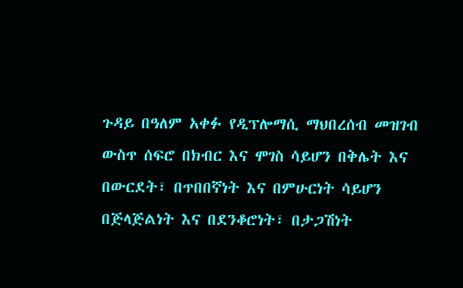ጉዳይ በዓለም አቀፉ የዲፕሎማሲ ማህበረሰብ መዝገብ ውስጥ ሰፍሮ በክብር እና ሞገስ ሳይሆን በቅሌት እና በውርደት፣ በጥበበኛነት እና በምሁርነት ሳይሆን በጅላጅልነት እና በደንቆሮነት፣ በታጋሽነት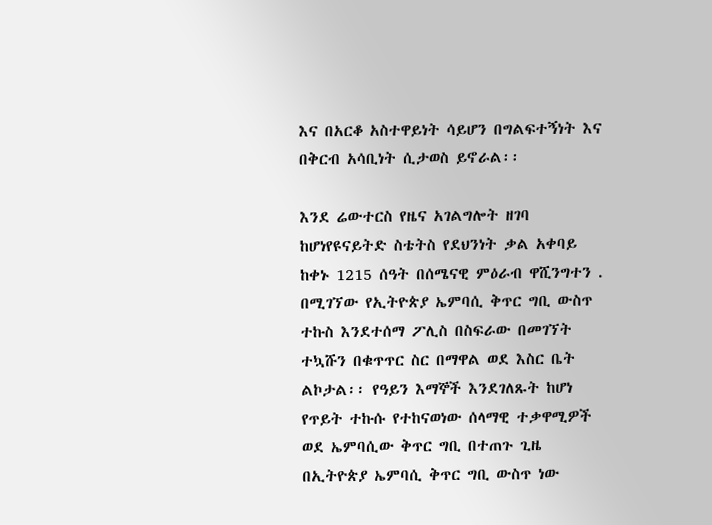እና በአርቆ አስተዋይነት ሳይሆን በግልፍተኝነት እና በቅርብ አሳቢነት ሲታወስ ይኖራል፡፡

እንደ ሬውተርስ የዜና አገልግሎት ዘገባ ከሆነየዩናይትድ ስቴትስ የደህንነት ቃል አቀባይ ከቀኑ 1215 ሰዓት በሰሜናዊ ምዕራብ ዋሺንግተን . በሚገኘው የኢትዮጵያ ኤምባሲ ቅጥር ግቢ ውስጥ ተኩስ እንደተሰማ ፖሊስ በስፍራው በመገኘት ተኳሹን በቁጥጥር ስር በማዋል ወደ እስር ቤት ልኮታል፡፡ የዓይን እማኞች እንደገለጹት ከሆነ የጥይት ተኩሱ የተከናወነው ሰላማዊ ተቃዋሚዎች ወደ ኤምባሲው ቅጥር ግቢ በተጠጉ ጊዜ በኢትዮጵያ ኤምባሲ ቅጥር ግቢ ውስጥ ነው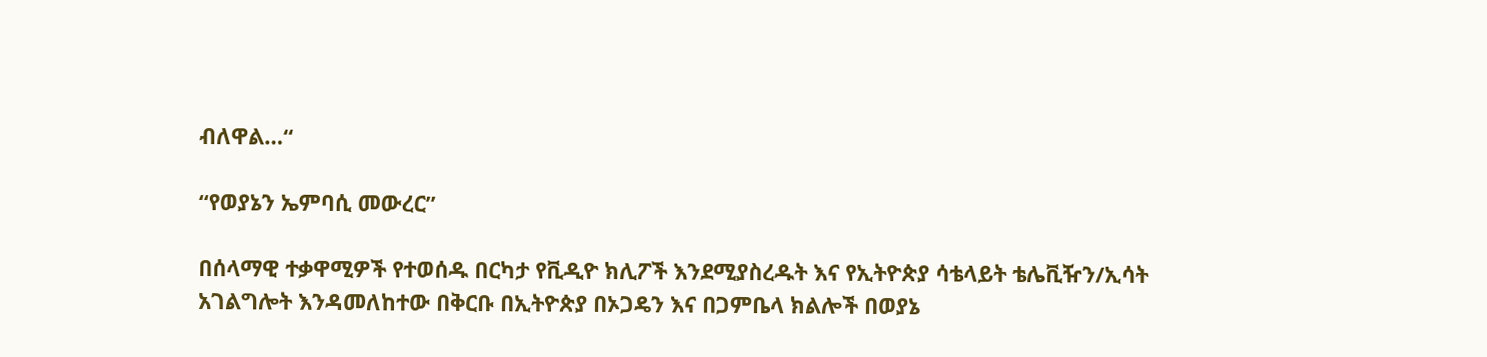ብለዋል…“

“የወያኔን ኤምባሲ መውረር”

በሰላማዊ ተቃዋሚዎች የተወሰዱ በርካታ የቪዲዮ ክሊፖች እንደሚያስረዱት እና የኢትዮጵያ ሳቴላይት ቴሌቪዥን/ኢሳት አገልግሎት እንዳመለከተው በቅርቡ በኢትዮጵያ በኦጋዴን እና በጋምቤላ ክልሎች በወያኔ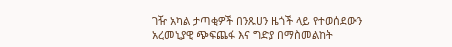ገዥ አካል ታጣቂዎች በንጹሀን ዜጎች ላይ የተወሰደውን አረመኒያዊ ጭፍጨፋ እና ግድያ በማስመልከት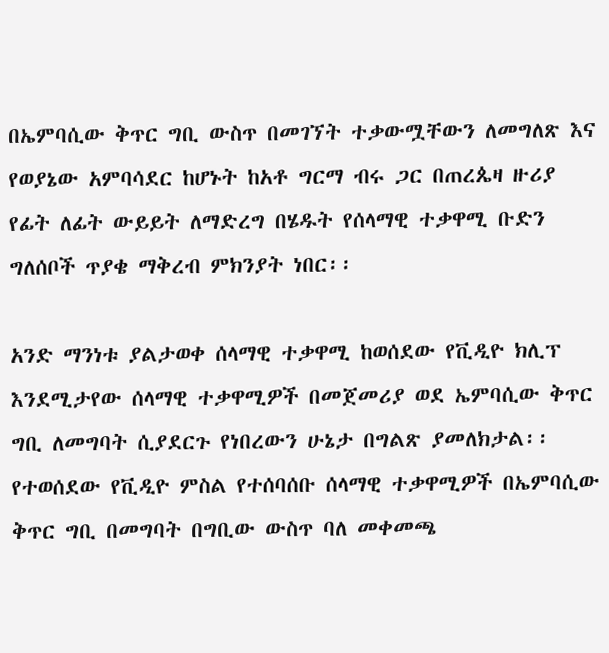በኤምባሲው ቅጥር ግቢ ውስጥ በመገኘት ተቃውሟቸውን ለመግለጽ እና የወያኔው አምባሳደር ከሆኑት ከአቶ ግርማ ብሩ ጋር በጠረጴዛ ዙሪያ የፊት ለፊት ውይይት ለማድረግ በሄዱት የሰላማዊ ተቃዋሚ ቡድን ግለሰቦች ጥያቄ ማቅረብ ምክንያት ነበር፡፡

አንድ ማንነቱ ያልታወቀ ሰላማዊ ተቃዋሚ ከወሰደው የቪዲዮ ክሊፕ እንደሚታየው ሰላማዊ ተቃዋሚዎች በመጀመሪያ ወደ ኤምባሲው ቅጥር ግቢ ለመግባት ሲያደርጉ የነበረውን ሁኔታ በግልጽ ያመለክታል፡፡ የተወሰደው የቪዲዮ ምስል የተሰባሰቡ ሰላማዊ ተቃዋሚዎች በኤምባሲው ቅጥር ግቢ በመግባት በግቢው ውስጥ ባለ መቀመጫ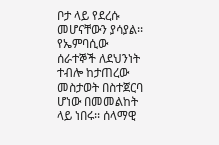ቦታ ላይ የደረሱ መሆናቸውን ያሳያል፡፡ የኤምባሲው ሰራተኞች ለደህንነት ተብሎ ከታጠረው መስታወት በስተጀርባ ሆነው በመመልከት ላይ ነበሩ፡፡ ሰላማዊ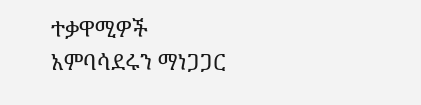ተቃዋሚዎች አምባሳደሩን ማነጋጋር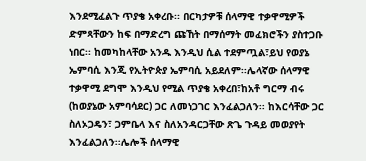እንደሚፈልጉ ጥያቄ አቀረቡ፡፡ በርካታዎቹ ሰላማዊ ተቃዋሚዎች ድምጻቸውን ከፍ በማድረግ ጩኸት በማሰማት መፈክሮችን ያስተጋቡ ነበር፡፡ ከመካከላቸው አንዱ እንዲህ ሲል ተደምጧል፣ይህ የወያኔ ኤምባሲ እንጂ የኢትዮጵያ ኤምባሲ አይደለም፡፡ሌላኛው ሰላማዊ ተቃዋሚ ደግሞ እንዲህ የሚል ጥያቄ አቀረበ፣ከአቶ ግርማ ብሩ (ከወያኔው አምባሳደር) ጋር ለመነጋገር እንፈልጋለን፡፡ ከእርሳቸው ጋር ስለኦጋዴን፣ ጋምቤላ እና ስለአንዳርጋቸው ጽጌ ጉዳይ መወያየት እንፈልጋለን፡፡ሌሎች ሰላማዊ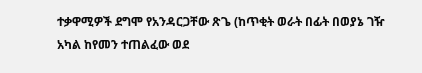ተቃዋሚዎች ደግሞ የአንዳርጋቸው ጽጌ (ከጥቂት ወራት በፊት በወያኔ ገዥ አካል ከየመን ተጠልፈው ወደ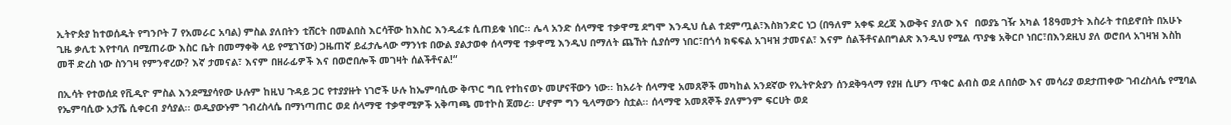ኢትዮጵያ ከተወሰዱት የግንቦት 7 የአመራር አባል) ምስል ያለበትን ቲሸርት በመልበስ እርሳቸው ከእስር እንዲፈቱ ሲጠይቁ ነበር፡፡ ሌላ አንድ ሰላማዊ ተቃዋሚ ደግሞ እንዲህ ሲል ተደምጧል፣እስክንድር ነጋ (በዓለም አቀፍ ደረጃ እውቅና ያለው እና  በወያኔ ገዥ አካል 18ዓመታት እስራት ተበይኖበት በአሁኑ ጊዜ ቃሊቲ እየተባለ በሚጠራው እስር ቤት በመማቀቅ ላይ የሚገኘው) ጋዜጠኛ ይፈታሌላው ማንነቱ በውል ያልታወቀ ሰላማዊ ተቃዋሚ እንዲህ በማለት ጨኸት ሲያሰማ ነበር፣በጎሳ ክፍፍል አገዛዝ ታመናል፣ እናም ሰልችቶናልበግልጽ እንዲህ የሚል ጥያቄ አቅርቦ ነበር፣በእንደዚህ ያለ ወሮበላ አገዛዝ እስከ መቸ ድረስ ነው ስንገዛ የምንኖረው? እኛ ታመናል፣ እናም በዘራፊዎች እና በወሮበሎች መገዛት ሰልችቶናል!“

በኢሳት የተወሰደ የቪዲዮ ምስል እንደሚያሳየው ሁሉም ከዚህ ጉዳይ ጋር የተያያዙት ነገሮች ሁሉ ከኤምባሲው ቅጥር ግቢ የተከናወኑ መሆናቸውን ነው፡፡ ከአራት ሰላማዊ አመጸኞች መካከል አንደኛው የኢትዮጵያን ሰንደቅዓላማ የያዘ ሲሆን ጥቁር ልብስ ወደ ለበሰው እና መሳሪያ ወደታጠቀው ገብረስላሴ የሚባል የኤምባሲው አታሼ ሲቀርብ ያሳያል፡፡ ወዲያውኑም ገብረስላሴ በማነጣጠር ወደ ሰላማዊ ተቃዋሚዎች አቅጣጫ መተኮስ ጀመረ፡፡ ሆኖም ግን ዒላማውን ስቷል፡፡ ሰላማዊ አመጸኞች ያለምንም ፍርሀት ወደ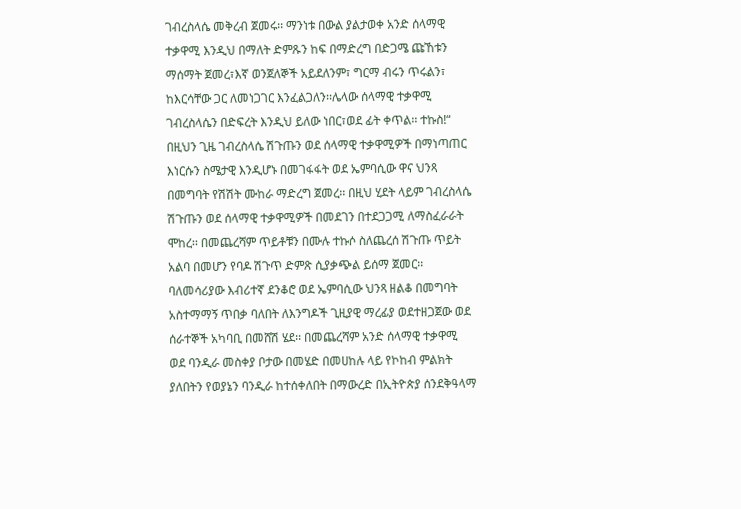ገብረስላሴ መቅረብ ጀመሩ፡፡ ማንነቱ በውል ያልታወቀ አንድ ሰላማዊ ተቃዋሚ እንዲህ በማለት ድምጹን ከፍ በማድረግ በድጋሜ ጩኸቱን ማሰማት ጀመረ፣እኛ ወንጀለኞች አይደለንም፣ ግርማ ብሩን ጥሩልን፣ ከእርሳቸው ጋር ለመነጋገር እንፈልጋለን፡፡ሌላው ሰላማዊ ተቃዋሚ ገብረስላሴን በድፍረት እንዲህ ይለው ነበር፣ወደ ፊት ቀጥል፡፡ ተኩስ!“ በዚህን ጊዜ ገብረስላሴ ሽጉጡን ወደ ሰላማዊ ተቃዋሚዎች በማነጣጠር እነርሱን ስሜታዊ እንዲሆኑ በመገፋፋት ወደ ኤምባሲው ዋና ህንጻ በመግባት የሽሽት ሙከራ ማድረግ ጀመረ፡፡ በዚህ ሂደት ላይም ገብረስላሴ ሽጉጡን ወደ ሰላማዊ ተቃዋሚዎች በመደገን በተደጋጋሚ ለማስፈራራት ሞከረ፡፡ በመጨረሻም ጥይቶቹን በሙሉ ተኩሶ ስለጨረሰ ሽጉጡ ጥይት አልባ በመሆን የባዶ ሽጉጥ ድምጽ ሲያቃጭል ይሰማ ጀመር፡፡ ባለመሳሪያው እብሪተኛ ደንቆሮ ወደ ኤምባሲው ህንጻ ዘልቆ በመግባት አስተማማኝ ጥበቃ ባለበት ለእንግዶች ጊዚያዊ ማረፊያ ወደተዘጋጀው ወደ ሰራተኞች አካባቢ በመሸሽ ሄደ፡፡ በመጨረሻም አንድ ሰላማዊ ተቃዋሚ ወደ ባንዲራ መስቀያ ቦታው በመሄድ በመሀከሉ ላይ የኮከብ ምልክት ያለበትን የወያኔን ባንዲራ ከተሰቀለበት በማውረድ በኢትዮጵያ ሰንደቅዓላማ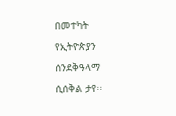በመተካት የኢትዮጵያን ሰንደቅዓላማ ሲሰቅል ታየ፡፡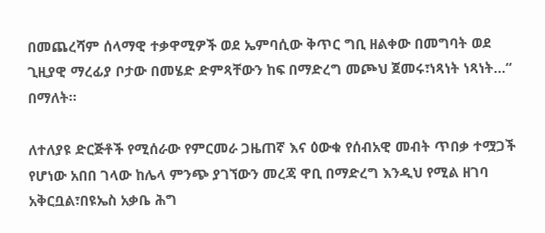በመጨረሻም ሰላማዊ ተቃዋሚዎች ወደ ኤምባሲው ቅጥር ግቢ ዘልቀው በመግባት ወደ ጊዚያዊ ማረፊያ ቦታው በመሄድ ድምጻቸውን ከፍ በማድረግ መጮህ ጀመሩ፣ነጻነት ነጻነት…“ በማለት፡፡

ለተለያዩ ድርጅቶች የሚሰራው የምርመራ ጋዜጠኛ እና ዕውቁ የሰብአዊ መብት ጥበቃ ተሟጋች የሆነው አበበ ገላው ከሌላ ምንጭ ያገኘውን መረጃ ዋቢ በማድረግ እንዲህ የሚል ዘገባ አቅርቧል፣በዩኤስ አቃቤ ሕግ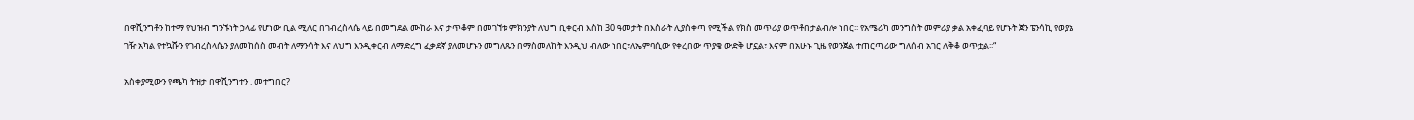በዋሺንግቶን ከተማ የህዝብ ግንኙነት ኃላፊ የሆነው ቢል ሚለር በገብረስላሴ ላይ በመግደል ሙከራ እና ታጥቆም በመገኘቱ ምክንያት ለህግ ቢቀርብ እስከ 30 ዓመታት በእስራት ሊያስቀጣ የሚችል የክስ መጥሪያ ወጥቶበታልብሎ ነበር፡፡ የአሜሪካ መንግስት መምሪያ ቃል አቀፈባይ የሆኑት ጀን ፔንሳኪ የወያኔ ገዥ አካል የተኳሹን የገብረስላሴን ያለመከሰስ መብት ለማንሳት እና ለህግ እንዲቀርብ ለማድረግ ፈቃደኛ ያለመሆኑን መግለጹን በማስመለከት እንዲህ ብለው ነበር፣ለኤምባሲው የቀረበው ጥያቄ ውድቅ ሆኗል፣ እናም በአሁኑ ጊዜ የወንጀል ተጠርጣሪው ግለሰብ አገር ለቅቆ ወጥቷል፡፡“

አስቀያሚውን የጫካ ትዝታ በዋሺንግተን . መተግበር?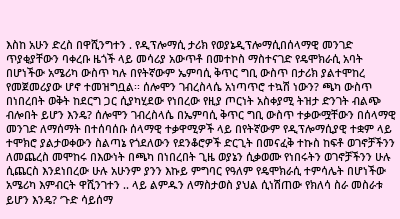እስከ አሁን ድረስ በዋሺንግተን . የዲፕሎማሲ ታሪክ የወያኔዲፕሎማሲበሰላማዊ መንገድ ጥያቂያቸውን ባቀረቡ ዜጎች ላይ መሳሪያ አውጥቶ በመተኮስ ማስተናገድ የዴሞክራሲ አባት በሆነችው አሜሪካ ውስጥ ካሉ በየትኛውም ኤምባሲ ቅጥር ግቢ ውስጥ በታሪክ ያልተሞከረ የመጀመሪያው ሆኖ ተመዝግቧል፡፡ ሰሎሞን ገብረስላሴ አነጣጥሮ ተኳሽ ነውን? ጫካ ውስጥ በነበረበት ወቅት ከደርግ ጋር ሲያካሂደው የነበረው የዚያ ጦርነት አስቀያሚ ትዝታ ድንገት ብልጭ ብሎበት ይሆን እንዴ? ሰሎሞን ገብረስላሴ በኤምባሲ ቅጥር ግቢ ውስጥ ተቃውሟቸውን በሰላማዊ መንገድ ለማሰማት በተሰባሰቡ ሰላማዊ ተቃዋሚዎች ላይ በየትኛውም የዲፕሎማሲያዊ ተቋም ላይ ተሞክሮ ያልታወቀውን ስልጣኔ የጎደለውን የደንቆሮዎች ድርጊት በመናፈቅ ተኩስ ከፍቶ ወገኖቻችንን ለመጨረስ መሞከሩ በእውነት በጫካ በነበረበት ጊዜ ወያኔን ሲቃወሙ የነበሩትን ወገኖቻችንን ሁሉ ሲጨርስ እንደነበረው ሁሉ አሁንም ያንን እኩይ ምግባር የዓለም የዴሞክራሲ ተምሳሌት በሆነችው አሜሪካ እምብርት ዋሺንገተን .. ላይ ልምዱን ለማስታወስ ያህል ሲነሽጠው የክለሳ ስራ መስራቱ ይሆን እንዴ? ‘ጉድ ሳይሰማ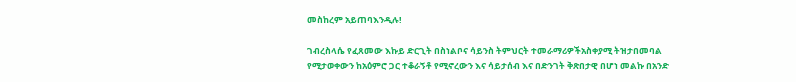መስከረም አይጠባእንዲሉ!

ገብረስላሴ የፈጸመው እኩይ ድርጊት በስነልቦና ሳይንስ ትምህርት ተመራማሪዎችአስቀያሚ ትዝታበመባል የሚታወቀውን ከአዕምሮ ጋር ተቆራኝቶ የሚኖረውን እና ሳይታሰብ እና በድንገት ቅጽበታዊ በሆነ መልኩ በአንድ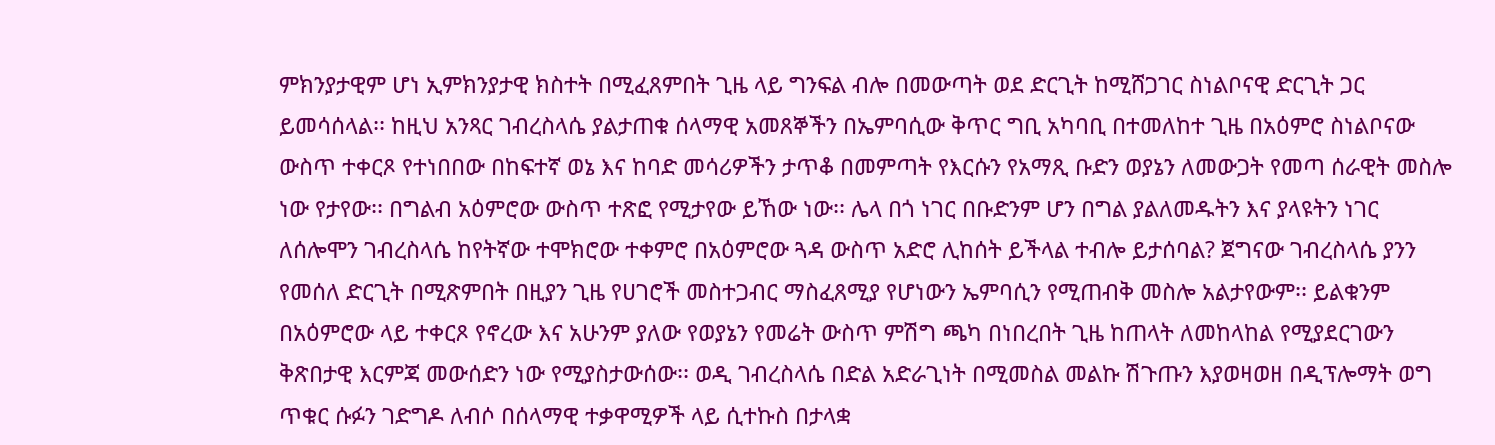ምክንያታዊም ሆነ ኢምክንያታዊ ክስተት በሚፈጸምበት ጊዜ ላይ ግንፍል ብሎ በመውጣት ወደ ድርጊት ከሚሸጋገር ስነልቦናዊ ድርጊት ጋር ይመሳሰላል፡፡ ከዚህ አንጻር ገብረስላሴ ያልታጠቁ ሰላማዊ አመጸኞችን በኤምባሲው ቅጥር ግቢ አካባቢ በተመለከተ ጊዜ በአዕምሮ ስነልቦናው ውስጥ ተቀርጾ የተነበበው በከፍተኛ ወኔ እና ከባድ መሳሪዎችን ታጥቆ በመምጣት የእርሱን የአማጺ ቡድን ወያኔን ለመውጋት የመጣ ሰራዊት መስሎ ነው የታየው፡፡ በግልብ አዕምሮው ውስጥ ተጽፎ የሚታየው ይኸው ነው፡፡ ሌላ በጎ ነገር በቡድንም ሆን በግል ያልለመዱትን እና ያላዩትን ነገር ለሰሎሞን ገብረስላሴ ከየትኛው ተሞክሮው ተቀምሮ በአዕምሮው ጓዳ ውስጥ አድሮ ሊከሰት ይችላል ተብሎ ይታሰባል? ጀግናው ገብረስላሴ ያንን የመሰለ ድርጊት በሚጽምበት በዚያን ጊዜ የሀገሮች መስተጋብር ማስፈጸሚያ የሆነውን ኤምባሲን የሚጠብቅ መስሎ አልታየውም፡፡ ይልቁንም በአዕምሮው ላይ ተቀርጾ የኖረው እና አሁንም ያለው የወያኔን የመሬት ውስጥ ምሽግ ጫካ በነበረበት ጊዜ ከጠላት ለመከላከል የሚያደርገውን ቅጽበታዊ እርምጃ መውሰድን ነው የሚያስታውሰው፡፡ ወዲ ገብረስላሴ በድል አድራጊነት በሚመስል መልኩ ሽጉጡን እያወዛወዘ በዲፕሎማት ወግ ጥቁር ሱፉን ገድግዶ ለብሶ በሰላማዊ ተቃዋሚዎች ላይ ሲተኩስ በታላቋ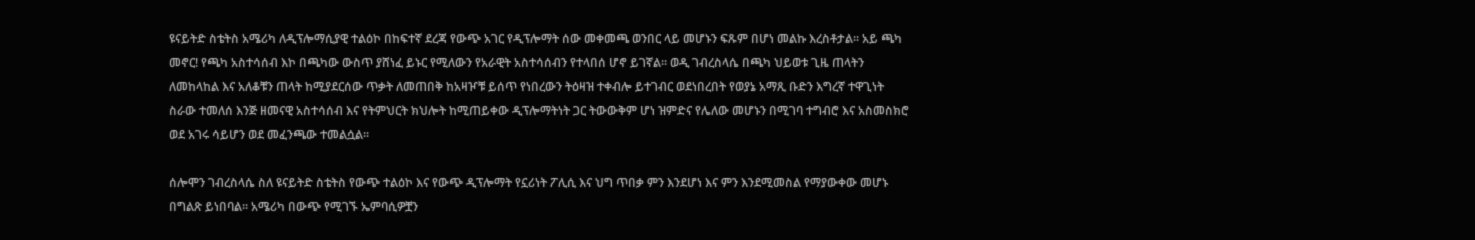ዩናይትድ ስቴትስ አሜሪካ ለዲፕሎማሲያዊ ተልዕኮ በከፍተኛ ደረጃ የውጭ አገር የዲፕሎማት ሰው መቀመጫ ወንበር ላይ መሆኑን ፍጹም በሆነ መልኩ እረስቶታል፡፡ አይ ጫካ መኖር! የጫካ አስተሳሰብ እኮ በጫካው ውስጥ ያሸነፈ ይኑር የሚለውን የአራዊት አስተሳሰብን የተላበሰ ሆኖ ይገኛል፡፡ ወዲ ገብረስላሴ በጫካ ህይወቱ ጊዜ ጠላትን ለመከላከል እና አለቆቹን ጠላት ከሚያደርሰው ጥቃት ለመጠበቅ ከአዛዦቹ ይሰጥ የነበረውን ትዕዛዝ ተቀብሎ ይተገብር ወደነበረበት የወያኔ አማጺ ቡድን እግረኛ ተዋጊነት ስራው ተመለሰ እንጅ ዘመናዊ አስተሳሰብ እና የትምህርት ክህሎት ከሚጠይቀው ዲፕሎማትነት ጋር ትውውቅም ሆነ ዝምድና የሌለው መሆኑን በሚገባ ተግብሮ እና አስመስክሮ ወደ አገሩ ሳይሆን ወደ መፈንጫው ተመልሷል፡፡

ሰሎሞን ገብረስላሴ ስለ ዩናይትድ ስቴትስ የውጭ ተልዕኮ እና የውጭ ዲፕሎማት የኗሪነት ፖሊሲ እና ህግ ጥበቃ ምን እንደሆነ እና ምን እንደሚመስል የማያውቀው መሆኑ በግልጽ ይነበባል፡፡ አሜሪካ በውጭ የሚገኙ ኤምባሲዎቿን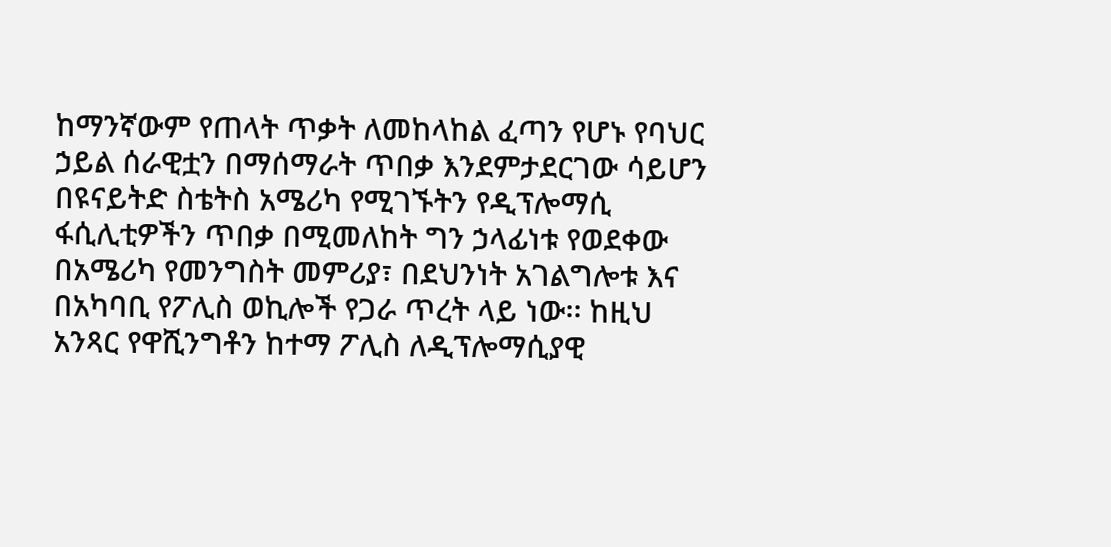ከማንኛውም የጠላት ጥቃት ለመከላከል ፈጣን የሆኑ የባህር ኃይል ሰራዊቷን በማሰማራት ጥበቃ እንደምታደርገው ሳይሆን በዩናይትድ ስቴትስ አሜሪካ የሚገኙትን የዲፕሎማሲ ፋሲሊቲዎችን ጥበቃ በሚመለከት ግን ኃላፊነቱ የወደቀው በአሜሪካ የመንግስት መምሪያ፣ በደህንነት አገልግሎቱ እና በአካባቢ የፖሊስ ወኪሎች የጋራ ጥረት ላይ ነው፡፡ ከዚህ አንጻር የዋሺንግቶን ከተማ ፖሊስ ለዲፕሎማሲያዊ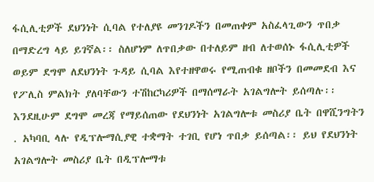ፋሲሊቲዎች ደህንነት ሲባል የተለያዩ መንገዶችን በመጠቀም አስፈላጊውን ጥበቃ በማድረግ ላይ ይገኛል፡፡ ስለሆነም ለጥበቃው በተለይም ዘብ ለተወሰኑ ፋሲሊቲዎች ወይም ደግሞ ለደህንነት ጉዳይ ሲባል እየተዘዋወሩ የሚጠብቁ ዘቦችን በመመደብ እና የፖሊስ ምልክት ያለባቸውን ተሽከርካሪዎች በማሰማራት አገልግሎት ይሰጣሉ፡፡ እንደዚሁም ደግሞ መረጃ የማይሰጠው የደህንነት አገልግሎቱ መስሪያ ቤት በዋሺንግትን . አካባቢ ላሉ የዲፕሎማሲያዊ ተቋማት ተገቢ የሆነ ጥበቃ ይሰጣል፡፡ ይህ የደህንነት አገልግሎት መስሪያ ቤት በዲፕሎማቱ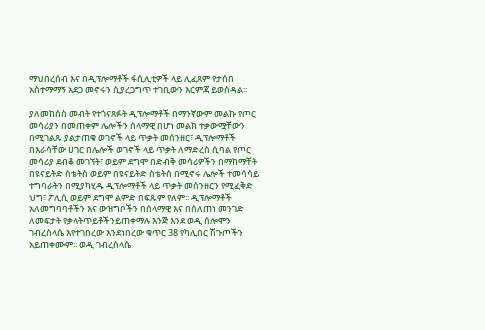ማህበረሰብ እና በዲፕሎማቶች ፋሲሊቲዎች ላይ ሊፈጸም የታሰበ አስተማማኝ አደጋ መኖሩን ሲያረጋግጥ ተገቢውን እርምጃ ይወስዳል፡፡

ያለመከሰስ መብት የተጎናጸፉት ዲፕሎማቶች በማንኛውም መልኩ የጦር መሳሪያን በመጠቀም ሌሎችን ሰላማዊ በሆነ መልክ ተቃውሟቸውን በሚገልጹ ያልታጠቁ ወገኖች ላይ ጥቃት መሰንዘር፣ ዲፕሎማቶች በእራሳቸው ሀገር በሌሎች ወገኖች ላይ ጥቃት ለማድረስ ሲባል የጦር መሳሪያ ደብቆ መገኘት፣ ወይም ደግሞ በድብቅ መሳሪዎችን በማከማቸት በዩናይትድ ስቴትስ ወይም በዩናይትድ ስቴትስ በሚኖሩ ሌሎች ተመሳሳይ ተግባራትን በሚያካሂዱ ዲፕሎማቶች ላይ ጥቃት መሰንዘርን የሚፈቅድ ህግ፣ ፖሊሲ ወይም ደግሞ ልምድ በፍጹም የለም፡፡ ዲፕሎማቶች አለመግባባቶችን እና ውዝግቦችን በሰላማዊ እና በሰለጠነ መንገድ ለመፍታት የቃላትጥይቶችንይጠቀማሉ እንጅ እንደ ወዲ ሰሎሞን ገብረስላሴ እየተገበረው እንደነበረው ቁጥር 38 የካሊበር ሽጉጦችን አይጠቀሙም፡፡ ወዲ ገብረስላሴ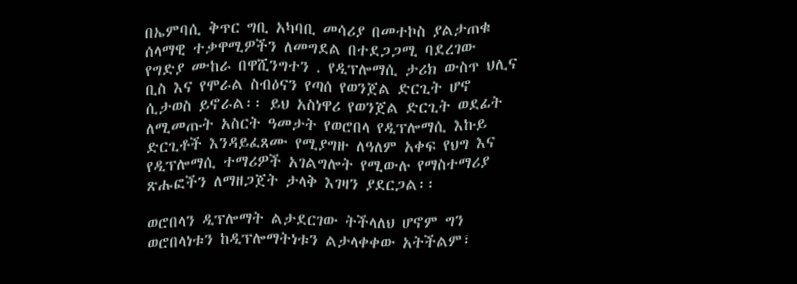በኤምባሲ ቅጥር ግቢ አካባቢ መሳሪያ በመተኮስ ያልታጠቁ ሰላማዊ ተቃዋሚዎችን ለመግደል በተደጋጋሚ ባደረገው የግድያ ሙከራ በዋሺንግተን . የዲፕሎማሲ ታሪክ ውስጥ ህሊና ቢስ እና የሞራል ስብዕናን የጣሰ የወንጀል ድርጊት ሆኖ ሲታወስ ይኖራል፡፡ ይህ አስነዋሪ የወንጀል ድርጊት ወደፊት ለሚመጡት አስርት ዓመታት የወሮበላ የዲፕሎማሲ እኩይ ድርጊቶች እንዳይፈጸሙ የሚያግዙ ለዓለም አቀፍ የህግ እና የዲፕሎማሲ ተማሪዎች አገልግሎት የሚውሉ የማስተማሪያ ጽሑፎችን ለማዘጋጀት ታላቅ እገዛን ያደርጋል፡፡

ወሮበላን ዲፕሎማት ልታደርገው ትችላለህ ሆኖም ግን ወሮበላነቱን ከዲፕሎማትነቱን ልታላቀቀው አትችልም፣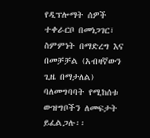የዲፕሎማት ሰዎች ተቀራርቦ በመነጋገር፣ ስምምነት በማድረግ እና በመቻቻል (አብዛኛውን ጊዜ በማታለል) ባለመግባባት የሚከሰቱ ውዝግቦችን ለመፍታት ይፈልጋሉ፡፡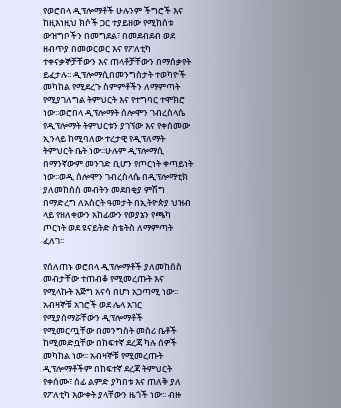የወሮበላ ዲፕሎማቶች ሁሉንም ችግሮች እና ከዚእነዚህ ክሶች ጋር ተያይዘው የሚከሰቱ ውዝግቦችን በመግደል፣ በመደብደብ ወደ ዘብጥያ በመወርወር እና የፖለቲካ ተቀናቃኞቻቸውን እና ጠላቶቻቸውን በማሰቃየት ይፈታሉ፡፡ ዲፕሎማሲበመንግስታት ተወካዮች መካከል የሚደረጉ ስምምቶችን ለማምጣት የሚያገለግል ትምህርት እና የተግባር ተሞክሮ ነው፡፡ወሮበላ ዲፕሎማት ሰሎሞን ገብረስላሴ የዲፕሎማት ትምህርቱን ያገኘው እና የቀሰመው ኢንላይ ከሚባለው ተረታዊ የዲፕለማት ትምህርት ቤት ነው፡፡ሁሉም ዲፕሎማሲ በማንኛውም መንገድ ቢሆን የጦርነት ቀጣይነት ነው፡፡ወዲ ሰሎሞን ገብረስላሴ በዲፕሎማቲክ ያለመከሰስ መብትን መደበቂያ ምሽግ በማድረግ ለአስርት ዓመታት በኢትዮጵያ ህዝብ ላይ የዘለቀውን አከፊውን የወያኔን የጫካ ጦርነት ወደ ዩናይትድ ስቴትስ ለማምጣት ፈለገ፡፡

የሰለጠኑ ወሮበላ ዲፕሎማቶች ያለመከሰስ መብታቸው ተጠብቆ የሚመረጡት እና የሚላኩት እጅግ አናሳ በሆነ አጋጣሚ ነው፡፡ አብዛኞቹ አገሮች ወደ ሌላ አገር የሚያሰማሯቸውን ዲፕሎማቶች የሚመርጧቸው በመንግስት መስሪ ቤቶች ከሚመድቧቸው በከፍተኛ ደረጃ ካሉ ሰዎች መካከል ነው፡፡ አብዛኞቹ የሚመረጡት ዲፕሎማቶችም በከፍተኛ ደረጃ ትምህርት የቀሰሙ፣ ሰፊ ልምድ ያካበቱ እና ጠለቅ ያለ የፖለቲካ እውቀት ያላቸውን ዜጎች ነው፡፡ ብዙ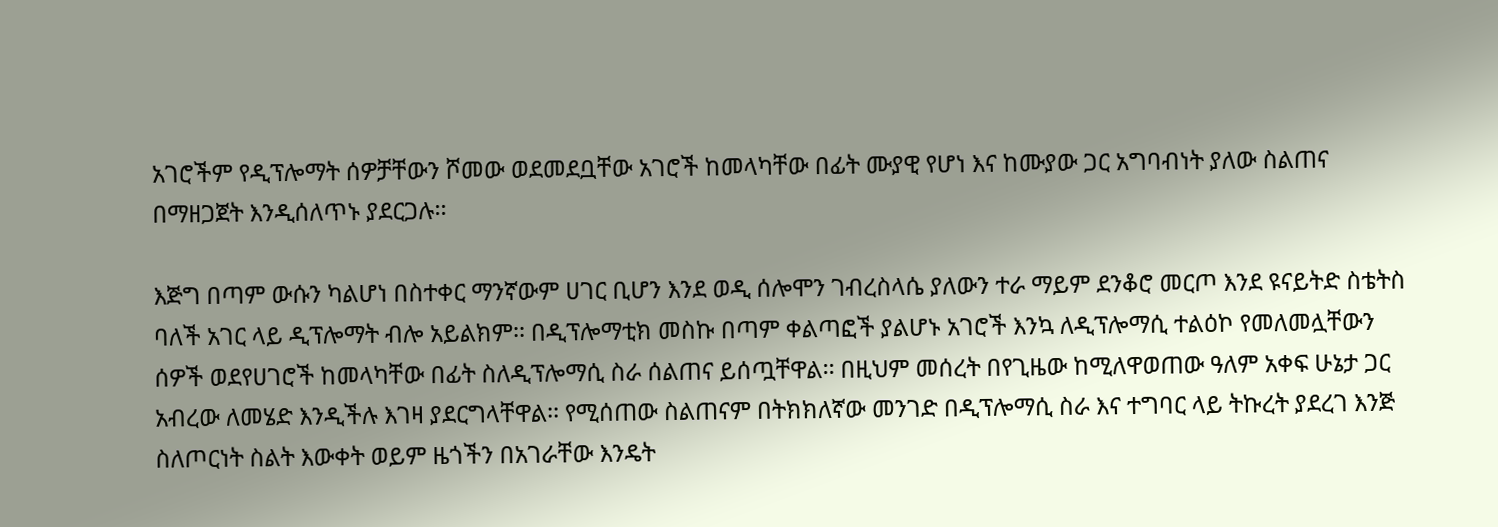አገሮችም የዲፕሎማት ሰዎቻቸውን ሾመው ወደመደቧቸው አገሮች ከመላካቸው በፊት ሙያዊ የሆነ እና ከሙያው ጋር አግባብነት ያለው ስልጠና በማዘጋጀት እንዲሰለጥኑ ያደርጋሉ፡፡

እጅግ በጣም ውሱን ካልሆነ በስተቀር ማንኛውም ሀገር ቢሆን እንደ ወዲ ሰሎሞን ገብረስላሴ ያለውን ተራ ማይም ደንቆሮ መርጦ እንደ ዩናይትድ ስቴትስ ባለች አገር ላይ ዲፕሎማት ብሎ አይልክም፡፡ በዲፕሎማቲክ መስኩ በጣም ቀልጣፎች ያልሆኑ አገሮች እንኳ ለዲፕሎማሲ ተልዕኮ የመለመሏቸውን ሰዎች ወደየሀገሮች ከመላካቸው በፊት ስለዲፕሎማሲ ስራ ሰልጠና ይሰጧቸዋል፡፡ በዚህም መሰረት በየጊዜው ከሚለዋወጠው ዓለም አቀፍ ሁኔታ ጋር አብረው ለመሄድ እንዲችሉ እገዛ ያደርግላቸዋል፡፡ የሚሰጠው ስልጠናም በትክክለኛው መንገድ በዲፕሎማሲ ስራ እና ተግባር ላይ ትኩረት ያደረገ እንጅ ስለጦርነት ስልት እውቀት ወይም ዜጎችን በአገራቸው እንዴት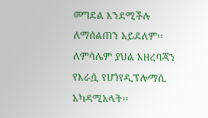መግደል እንደሚችሉ ለማሰልጠን አይደለም፡፡ ለምሳሌም ያህል አዘረባጃን የእራሷ የሆነየዲፕሎማሲ አካዳሚአላት፡፡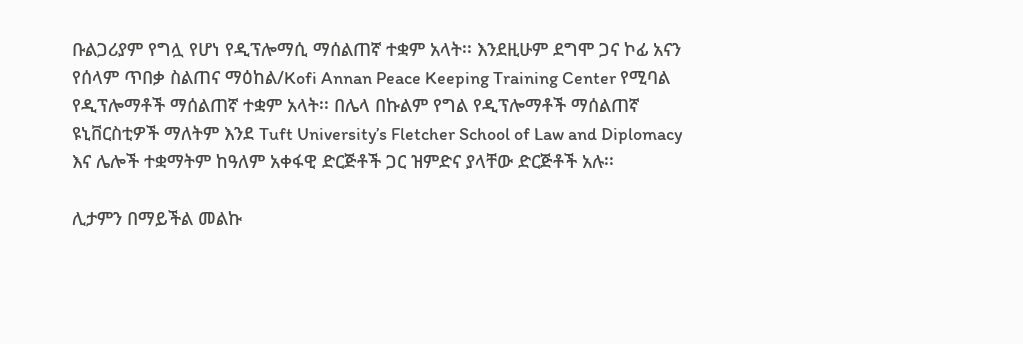ቡልጋሪያም የግሏ የሆነ የዲፕሎማሲ ማሰልጠኛ ተቋም አላት፡፡ እንደዚሁም ደግሞ ጋና ኮፊ አናን የሰላም ጥበቃ ስልጠና ማዕከል/Kofi Annan Peace Keeping Training Center የሚባል የዲፕሎማቶች ማሰልጠኛ ተቋም አላት፡፡ በሌላ በኩልም የግል የዲፕሎማቶች ማሰልጠኛ ዩኒቨርስቲዎች ማለትም እንደ Tuft University’s Fletcher School of Law and Diplomacy እና ሌሎች ተቋማትም ከዓለም አቀፋዊ ድርጅቶች ጋር ዝምድና ያላቸው ድርጅቶች አሉ፡፡

ሊታምን በማይችል መልኩ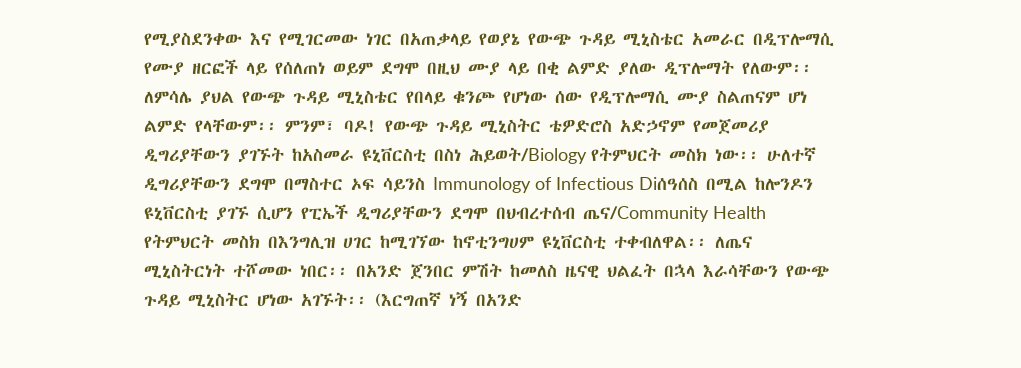የሚያስደንቀው እና የሚገርመው ነገር በአጠቃላይ የወያኔ የውጭ ጉዳይ ሚኒስቴር አመራር በዲፕሎማሲ የሙያ ዘርፎች ላይ የሰለጠነ ወይም ደግሞ በዚህ ሙያ ላይ በቂ ልምድ ያለው ዲፕሎማት የለውም፡፡ ለምሳሌ ያህል የውጭ ጉዳይ ሚኒስቴር የበላይ ቁንጮ የሆነው ሰው የዲፕሎማሲ ሙያ ስልጠናም ሆነ ልምድ የላቸውም፡፡ ምንም፣ ባዶ! የውጭ ጉዳይ ሚኒስትር ቴዎድሮስ አድኃኖም የመጀመሪያ ዲግሪያቸውን ያገኙት ከአስመራ ዩኒቨርስቲ በስነ ሕይወት/Biology የትምህርት መስክ ነው፡፡ ሁለተኛ ዲግሪያቸውን ደግሞ በማስተር ኦፍ ሳይንስ Immunology of Infectious Diሰዓሰስ በሚል ከሎንዶን ዩኒቨርስቲ ያገኙ ሲሆን የፒኤች ዲግሪያቸውን ደግሞ በህብረተሰብ ጤና/Community Health የትምህርት መስክ በእንግሊዝ ሀገር ከሚገኘው ከኖቲንግሀም ዩኒቨርስቲ ተቀብለዋል፡፡ ለጤና ሚኒስትርነት ተሾመው ነበር፡፡ በአንድ ጀንበር ምሽት ከመለስ ዜናዊ ህልፈት በኋላ እራሳቸውን የውጭ ጉዳይ ሚኒስትር ሆነው አገኙት፡፡ (እርግጠኛ ነኝ በአንድ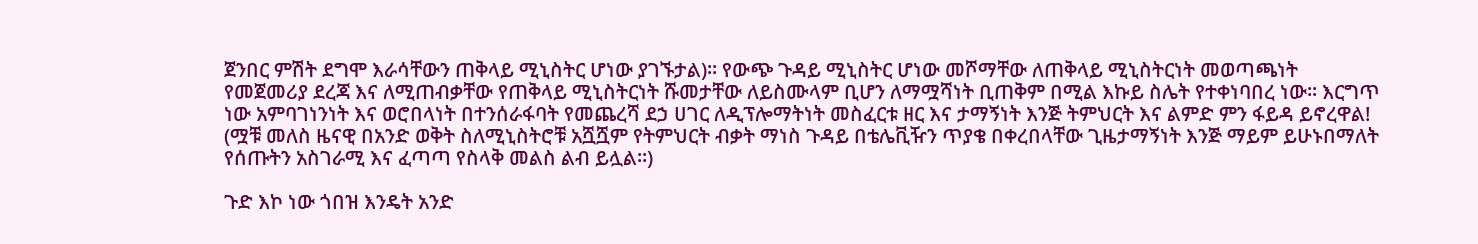ጀንበር ምሽት ደግሞ እራሳቸውን ጠቅላይ ሚኒስትር ሆነው ያገኙታል)፡፡ የውጭ ጉዳይ ሚኒስትር ሆነው መሾማቸው ለጠቅላይ ሚኒስትርነት መወጣጫነት የመጀመሪያ ደረጃ እና ለሚጠብቃቸው የጠቅላይ ሚኒስትርነት ሹመታቸው ለይስሙላም ቢሆን ለማሟሻነት ቢጠቅም በሚል እኩይ ስሌት የተቀነባበረ ነው፡፡ እርግጥ ነው አምባገነንነት እና ወሮበላነት በተንሰራፋባት የመጨረሻ ደኃ ሀገር ለዲፕሎማትነት መስፈርቱ ዘር እና ታማኝነት እንጅ ትምህርት እና ልምድ ምን ፋይዳ ይኖረዋል! (ሟቹ መለስ ዜናዊ በአንድ ወቅት ስለሚኒስትሮቹ አሿሿም የትምህርት ብቃት ማነስ ጉዳይ በቴሌቪዥን ጥያቄ በቀረበላቸው ጊዜታማኝነት እንጅ ማይም ይሁኑበማለት የሰጡትን አስገራሚ እና ፈጣጣ የስላቅ መልስ ልብ ይሏል፡፡)

ጉድ እኮ ነው ጎበዝ እንዴት አንድ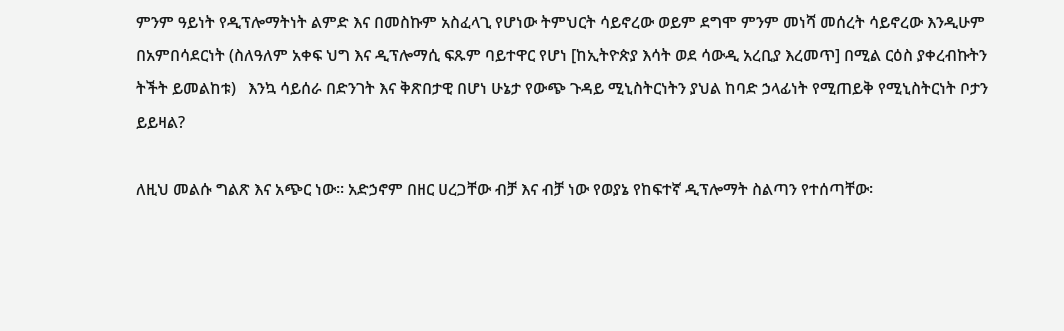ምንም ዓይነት የዲፕሎማትነት ልምድ እና በመስኩም አስፈላጊ የሆነው ትምህርት ሳይኖረው ወይም ደግሞ ምንም መነሻ መሰረት ሳይኖረው እንዲሁም በአምበሳደርነት (ስለዓለም አቀፍ ህግ እና ዲፕሎማሲ ፍጹም ባይተዋር የሆነ [ከኢትዮጵያ እሳት ወደ ሳውዲ አረቢያ እረመጥ] በሚል ርዕስ ያቀረብኩትን ትችት ይመልከቱ)   እንኳ ሳይሰራ በድንገት እና ቅጽበታዊ በሆነ ሁኔታ የውጭ ጉዳይ ሚኒስትርነትን ያህል ከባድ ኃላፊነት የሚጠይቅ የሚኒስትርነት ቦታን ይይዛል?

ለዚህ መልሱ ግልጽ እና አጭር ነው፡፡ አድኃኖም በዘር ሀረጋቸው ብቻ እና ብቻ ነው የወያኔ የከፍተኛ ዲፕሎማት ስልጣን የተሰጣቸው፡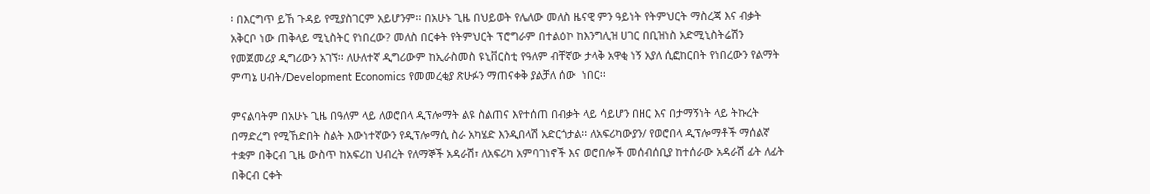፡ በእርግጥ ይኸ ጉዳይ የሚያስገርም አይሆንም፡፡ በአሁኑ ጊዜ በህይወት የሌለው መለስ ዜናዊ ምን ዓይነት የትምህርት ማስረጃ እና ብቃት አቅርቦ ነው ጠቅላይ ሚኒስትር የነበረው? መለስ በርቀት የትምህርት ፕሮግራም በተልዕኮ ከእንግሊዝ ሀገር በቢዝነስ አድሚኒስትሬሽን የመጀመሪያ ዲግሪውን አገኘ፡፡ ለሁለተኛ ዲግሪውም ከኢራስመስ ዩኒቨርስቲ የዓለም ብቸኛው ታላቅ አዋቂ ነኝ አያለ ሲፎከርበት የነበረውን የልማት ምጣኔ ሀብት/Development Economics የመመረቂያ ጽሁፉን ማጠናቀቅ ያልቻለ ሰው  ነበር፡፡

ምናልባትም በአሁኑ ጊዜ በዓለም ላይ ለወሮበላ ዲፕሎማት ልዩ ስልጠና እየተሰጠ በብቃት ላይ ሳይሆን በዘር እና በታማኝነት ላይ ትኩረት በማድረግ የሚኸድበት ስልት እውነተኛውን የዲፕሎማሲ ስራ አካሄድ እንዲበላሽ አድርጎታል፡፡ ለአፍሪካውያን/ የወሮበላ ዲፕሎማቶች ማሰልኛ ተቋም በቅርብ ጊዜ ውስጥ ከአፍሪከ ህብረት የለማኞች አዳራሽ፣ ለአፍሪካ አምባገነኖች እና ወሮበሎች መሰብሰቢያ ከተሰራው አዳራሽ ፊት ለፊት በቅርብ ርቀት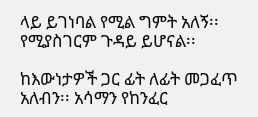ላይ ይገነባል የሚል ግምት አለኝ፡፡ የሚያስገርም ጉዳይ ይሆናል፡፡

ከእውነታዎች ጋር ፊት ለፊት መጋፈጥ አለብን፡፡ አሳማን የከንፈር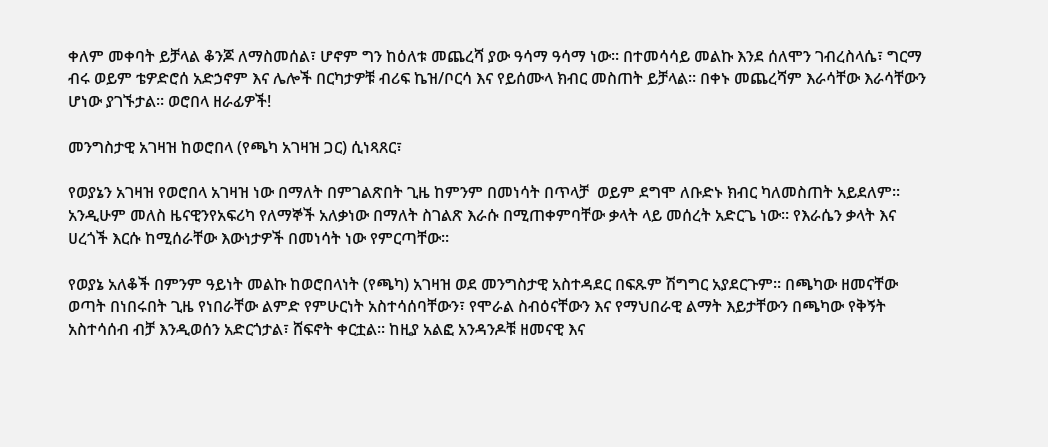ቀለም መቀባት ይቻላል ቆንጆ ለማስመሰል፣ ሆኖም ግን ከዕለቱ መጨረሻ ያው ዓሳማ ዓሳማ ነው፡፡ በተመሳሳይ መልኩ እንደ ሰለሞን ገብረስላሴ፣ ግርማ ብሩ ወይም ቴዎድሮሰ አድኃኖም እና ሌሎች በርካታዎቹ ብሪፍ ኬዝ/ቦርሳ እና የይሰሙላ ክብር መስጠት ይቻላል፡፡ በቀኑ መጨረሻም እራሳቸው እራሳቸውን ሆነው ያገኙታል፡፡ ወሮበላ ዘራፊዎች!

መንግስታዊ አገዛዝ ከወሮበላ (የጫካ አገዛዝ ጋር) ሲነጻጸር፣

የወያኔን አገዛዝ የወሮበላ አገዛዝ ነው በማለት በምገልጽበት ጊዜ ከምንም በመነሳት በጥላቻ  ወይም ደግሞ ለቡድኑ ክብር ካለመስጠት አይደለም፡፡ አንዲሁም መለስ ዜናዊንየአፍሪካ የለማኞች አለቃነው በማለት ስገልጽ እራሱ በሚጠቀምባቸው ቃላት ላይ መሰረት አድርጌ ነው፡፡ የእራሴን ቃላት እና ሀረጎች እርሱ ከሚሰራቸው እውነታዎች በመነሳት ነው የምርጣቸው፡፡

የወያኔ አለቆች በምንም ዓይነት መልኩ ከወሮበላነት (የጫካ) አገዛዝ ወደ መንግስታዊ አስተዳደር በፍጹም ሽግግር አያደርጉም፡፡ በጫካው ዘመናቸው ወጣት በነበሩበት ጊዜ የነበራቸው ልምድ የምሁርነት አስተሳሰባቸውን፣ የሞራል ስብዕናቸውን እና የማህበራዊ ልማት እይታቸውን በጫካው የቅኝት አስተሳሰብ ብቻ እንዲወሰን አድርጎታል፣ ሸፍኖት ቀርቷል፡፡ ከዚያ አልፎ አንዳንዶቹ ዘመናዊ እና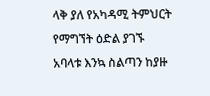ላቅ ያለ የአካዳሚ ትምህርት የማግኘት ዕድል ያገኙ አባላቱ እንኳ ስልጣን ከያዙ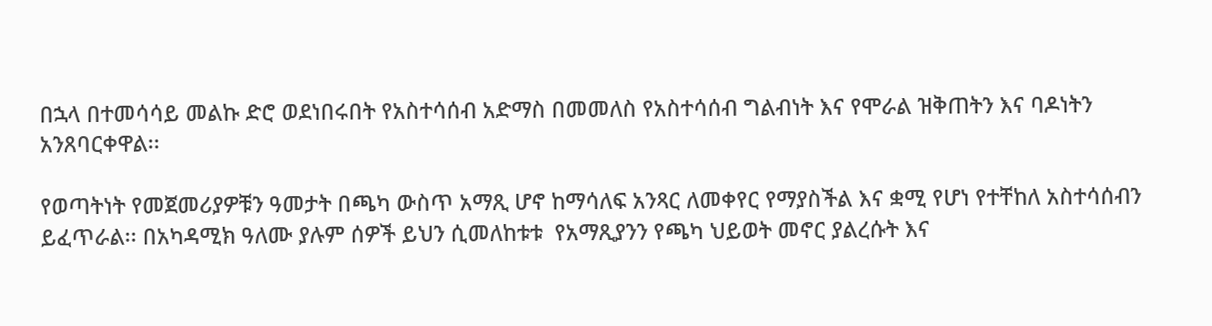በኋላ በተመሳሳይ መልኩ ድሮ ወደነበሩበት የአስተሳሰብ አድማስ በመመለስ የአስተሳሰብ ግልብነት እና የሞራል ዝቅጠትን እና ባዶነትን አንጸባርቀዋል፡፡

የወጣትነት የመጀመሪያዎቹን ዓመታት በጫካ ውስጥ አማጺ ሆኖ ከማሳለፍ አንጻር ለመቀየር የማያስችል እና ቋሚ የሆነ የተቸከለ አስተሳሰብን ይፈጥራል፡፡ በአካዳሚክ ዓለሙ ያሉም ሰዎች ይህን ሲመለከቱቱ  የአማጺያንን የጫካ ህይወት መኖር ያልረሱት እና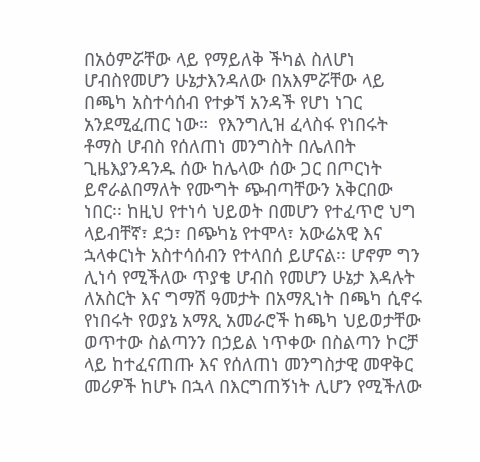በአዕምሯቸው ላይ የማይለቅ ችካል ስለሆነ ሆብስየመሆን ሁኔታእንዳለው በአእምሯቸው ላይ በጫካ አስተሳሰብ የተቃኘ አንዳች የሆነ ነገር አንደሚፈጠር ነው።  የእንግሊዝ ፈላስፋ የነበሩት ቶማስ ሆብስ የሰለጠነ መንግስት በሌለበት ጊዜእያንዳንዱ ሰው ከሌላው ሰው ጋር በጦርነት ይኖራልበማለት የሙግት ጭብጣቸውን አቅርበው ነበር፡፡ ከዚህ የተነሳ ህይወት በመሆን የተፈጥሮ ህግ ላይብቸኛ፣ ደኃ፣ በጭካኔ የተሞላ፣ አውሬአዊ እና ኋላቀርነት አስተሳሰብን የተላበሰ ይሆናል፡፡ ሆኖም ግን ሊነሳ የሚችለው ጥያቄ ሆብስ የመሆን ሁኔታ እዳሉት ለአስርት እና ግማሽ ዓመታት በአማጺነት በጫካ ሲኖሩ የነበሩት የወያኔ አማጺ አመራሮች ከጫካ ህይወታቸው ወጥተው ስልጣንን በኃይል ነጥቀው በስልጣን ኮርቻ ላይ ከተፈናጠጡ እና የሰለጠነ መንግስታዊ መዋቅር መሪዎች ከሆኑ በኋላ በእርግጠኝነት ሊሆን የሚችለው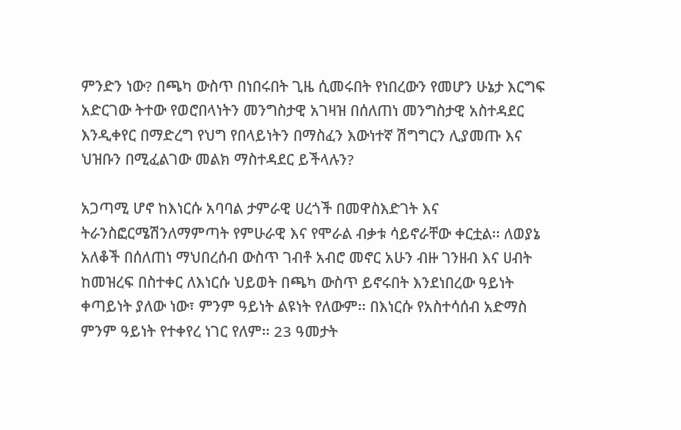ምንድን ነው? በጫካ ውስጥ በነበሩበት ጊዜ ሲመሩበት የነበረውን የመሆን ሁኔታ እርግፍ አድርገው ትተው የወሮበላነትን መንግስታዊ አገዛዝ በሰለጠነ መንግስታዊ አስተዳደር እንዲቀየር በማድረግ የህግ የበላይነትን በማስፈን እውነተኛ ሽግግርን ሊያመጡ እና ህዝቡን በሚፈልገው መልክ ማስተዳደር ይችላሉን?

አጋጣሚ ሆኖ ከእነርሱ አባባል ታምራዊ ሀረጎች በመዋስእድገት እና ትራንስፎርሜሽንለማምጣት የምሁራዊ እና የሞራል ብቃቱ ሳይኖራቸው ቀርቷል፡፡ ለወያኔ አለቆች በሰለጠነ ማህበረሰብ ውስጥ ገብቶ አብሮ መኖር አሁን ብዙ ገንዘብ እና ሀብት ከመዝረፍ በስተቀር ለእነርሱ ህይወት በጫካ ውስጥ ይኖሩበት እንደነበረው ዓይነት ቀጣይነት ያለው ነው፣ ምንም ዓይነት ልዩነት የለውም፡፡ በእነርሱ የአስተሳሰብ አድማስ ምንም ዓይነት የተቀየረ ነገር የለም፡፡ 23 ዓመታት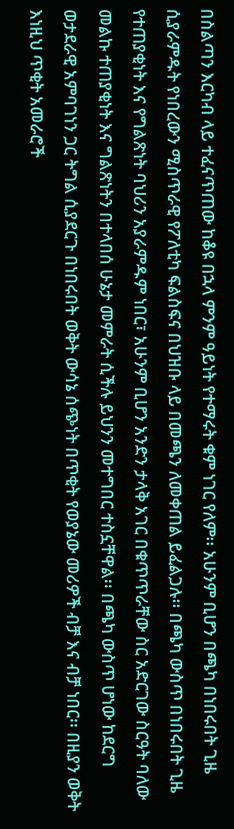በስልጣን እርካብ ላይ ተፈናጥጠው ከቆዩ በኋላ ምንም ዓይነት የተማሩት ቁም ነገር የለም፡፡ አሁንም ቢሆን በጫካ በነበሩበት ጊዜ ሲያራምዱት የነበረውን ሚስጥራዊ የፖለቲካ ፍልስፍና በህዝቡ ላይ በመጫን ለመቀጠል ይፈልጋሉ፡፡ በጫካ ውስጥ በነበሩበት ጊዜ የተጠያቂነት እና የግልጽነት ባህሪን አያራምዱም ነበር፣ አሁንም ቢሆን አንድን ታላቅ አገር በቁጥጥራቸው ስር አድርገው ስርዓት ባለው መልኩ ተጠያቂነት እና ግልጽነትን በተላበሰ ሁኔታ መምራት ሲችሉ ይህንን መተግበር ተስኗቸዋል፡፡ በጫካ ውስጥ ሆነው ከደርግ ወታደራዊ አምባገነን ጋር ትግል ሲያደርጉ በነበሩበት ወቅት ውሳኔ ሰጭነት በጥቂት የወያኔው መሪዎች ብቻ እና ብቻ ነበር፡፡ በዚያን ወቅት እነዚህ ጥቂት አመራሮች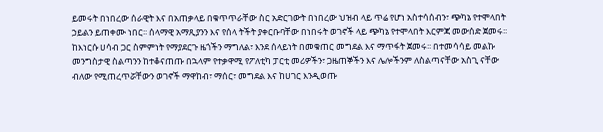ይመሩት በነበረው ሰራዊት እና በአጠቃላይ በቁጥጥራቸው ስር አድርገውት በነበረው ህዝብ ላይ ጥሬ የሆነ አስተሳሰብን፣ ጭካኔ የተሞላበት ኃይልን ይጠቀሙ ነበር፡፡ ሰላማዊ አማጺያንን እና የሰላ ትችት ያቀርቡባቸው በነበሩት ወገኖች ላይ ጭካኔ የተሞላበት እርምጃ መውሰድ ጀመሩ፡፡ ከእነርሱ ሀሳብ ጋር ስምምነት የማያደርጉ ዜጎችን ማግለል፣ እንደ ሰላይነት በመቁጠር መግደል እና ማጥፋት ጀመሩ፡፡ በተመሳሳይ መልኩ መንግስታዊ ስልጣንን ከተቆናጠጡ በኋላም የተቃዋሚ የፖለቲካ ፓርቲ መሪዎችን፣ ጋዜጠኞችን እና ሌሎችንም ለስልጣናቸው አስጊ ናቸው ብለው የሚጠረጥሯቸውን ወገኖች ማዋከብ፣ ማሰር፣ መግደል እና ከሀገር እንዲወጡ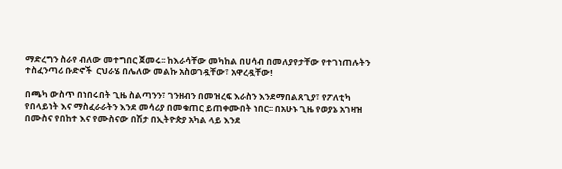ማድረግን ስራየ ብለው መተግበር ጀመሩ፡፡ ከእራሳቸው መካከል በሀሳብ በመለያየታቸው የተገነጠሉትን ተስፈንጣሪ ቡድኖች  ርህራሄ በሌለው መልኩ አስወገዷቸው፣ አዋረዷቸው!

በጫካ ውስጥ በነበሩበት ጊዜ ስልጣንን፣ ገንዘብን በመዝረፍ እራስን እንደማበልጸጊያ፣ የፖለቲካ የበላይነት እና ማስፈራራትን እንደ መሳሪያ በመቁጠር ይጠቀሙበት ነበር፡፡ በአሁኑ ጊዜ የወያኔ አገዛዝ በሙስና የበከተ እና የሙስናው በሽታ በኢትዮጵያ አካል ላይ እንደ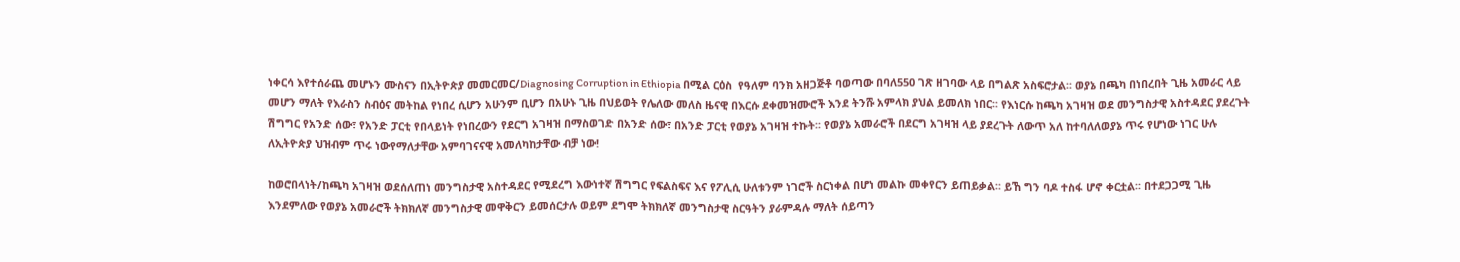ነቀርሳ እየተሰራጨ መሆኑን ሙስናን በኢትዮጵያ መመርመር/Diagnosing Corruption in Ethiopia በሚል ርዕስ  የዓለም ባንክ አዘጋጅቶ ባወጣው በባለ550 ገጽ ዘገባው ላይ በግልጽ አስፍሮታል፡፡ ወያኔ በጫካ በነበረበት ጊዜ አመራር ላይ መሆን ማለት የእራስን ስብዕና መትከል የነበረ ሲሆን አሁንም ቢሆን በአሁኑ ጊዜ በህይወት የሌለው መለስ ዜናዊ በእርሱ ደቀመዝሙሮች እንደ ትንሹ አምላክ ያህል ይመለክ ነበር፡፡ የእነርሱ ከጫካ አገዛዝ ወደ መንግስታዊ አስተዳደር ያደረጉት ሽግግር የአንድ ሰው፣ የአንድ ፓርቲ የበላይነት የነበረውን የደርግ አገዛዝ በማስወገድ በአንድ ሰው፣ በአንድ ፓርቲ የወያኔ አገዛዝ ተኩት፡፡ የወያኔ አመራሮች በደርግ አገዛዝ ላይ ያደረጉት ለውጥ አለ ከተባለለወያኔ ጥሩ የሆነው ነገር ሁሉ ለኢትዮጵያ ህዝብም ጥሩ ነውየማለታቸው አምባገናናዊ አመለካከታቸው ብቻ ነው!

ከወሮበላነት/ከጫካ አገዛዝ ወደሰለጠነ መንግስታዊ አስተዳደር የሚደረግ እውነተኛ ሽግግር የፍልስፍና እና የፖሊሲ ሁለቱንም ነገሮች ስርነቀል በሆነ መልኩ መቀየርን ይጠይቃል፡፡ ይኸ ግን ባዶ ተስፋ ሆኖ ቀርቷል፡፡ በተደጋጋሚ ጊዜ እንደምለው የወያኔ አመራሮች ትክክለኛ መንግስታዊ መዋቅርን ይመሰርታሉ ወይም ደግሞ ትክክለኛ መንግስታዊ ስርዓትን ያራምዳሉ ማለት ሰይጣን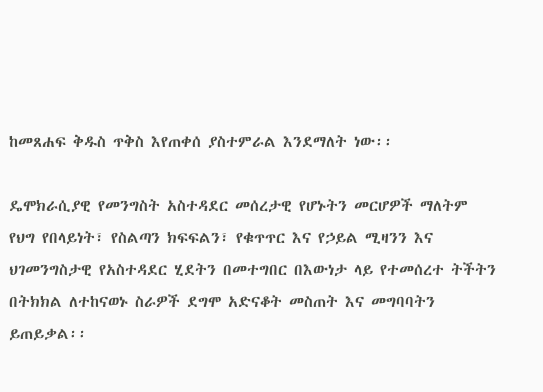ከመጸሐፍ ቅዱስ ጥቅስ እየጠቀሰ ያስተምራል እንደማለት ነው፡፡

ዴሞክራሲያዊ የመንግስት አስተዳደር መሰረታዊ የሆኑትን መርሆዎች ማለትም የህግ የበላይነት፣ የስልጣን ክፍፍልን፣ የቁጥጥር እና የኃይል ሚዛንን እና ህገመንግስታዊ የአስተዳደር ሂደትን በመተግበር በእውነታ ላይ የተመሰረተ ትችትን በትክክል ለተከናወኑ ስራዎች ደግሞ አድናቆት መስጠት እና መግባባትን ይጠይቃል፡፡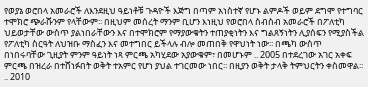የወያኔ ወሮበላ አመራሮች ለእንደዚህ ዓይነቶቹ ጉዳዮች እጅግ በጣም አነስተኛ የሆኑ ልምዶች ወይም ደግሞ የተግባር ተሞክሮ ጭራሹንም የላቸውም፡፡ በዚህም መሰረት ማንም ቢሆን እነዚህ የወሮበላ ስብስብ አመራሮች በፖለቲካ ህይወታቸው ውስጥ ያልነበራቸውን እና በተሞክሮም የማያውቁትን ተጠያቂነትን እና ግልጸኝነትን ሊያሰፍን የሚያስችል የፖለቲካ ስርዓት ለህዝቡ ማስፈን እና መተግበር ይችላሉ ብሎ መጠበቅ የዋህነት ነው፡፡ በጫካ ውስጥ በነበሩባቸው ጊዚያት ምንም ዓይነት ነጻ ምርጫ አካሂደው አያውቁም፣ በመሆኑም .. 2005 በተደረገው አገር አቀፍ ምርጫ በዝረራ በተሸነፉበት ወቅት ተአምር የሆነ ያህል ተገርመው ነበር፡፡ በዚያን ወቅት ታላቅ ትምህርትን ቀስመዋል፡፡ .. 2010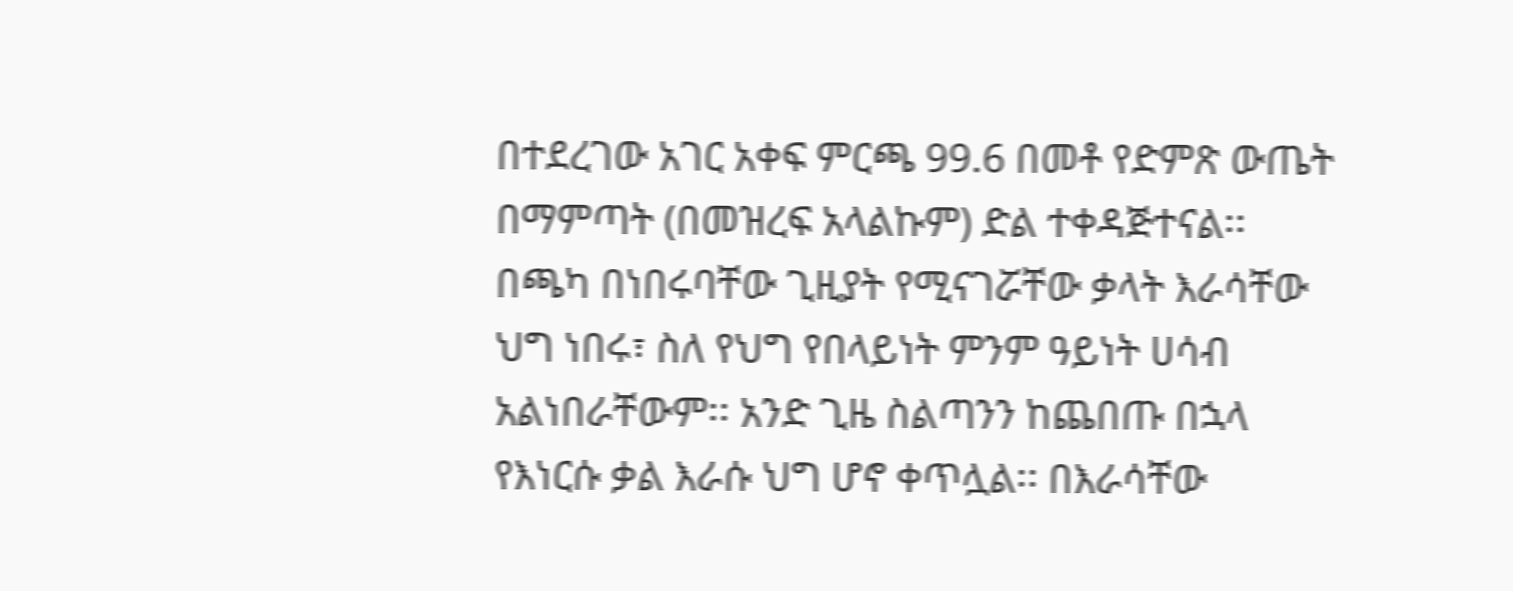በተደረገው አገር አቀፍ ምርጫ 99.6 በመቶ የድምጽ ውጤት በማምጣት (በመዝረፍ አላልኩም) ድል ተቀዳጅተናል፡፡ በጫካ በነበሩባቸው ጊዚያት የሚናገሯቸው ቃላት እራሳቸው ህግ ነበሩ፣ ስለ የህግ የበላይነት ምንም ዓይነት ሀሳብ አልነበራቸውም፡፡ አንድ ጊዜ ስልጣንን ከጨበጡ በኋላ የእነርሱ ቃል እራሱ ህግ ሆኖ ቀጥሏል፡፡ በእራሳቸው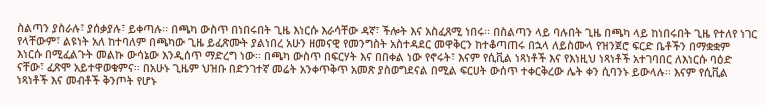ስልጣን ያስራሉ፣ ያሰቃያሉ፣ ይቀጣሉ፡፡ በጫካ ውስጥ በነበሩበት ጊዜ እነርሱ እራሳቸው ዳኛ፣ ችሎት እና አስፈጸሚ ነበሩ፡፡ በስልጣን ላይ ባሉበት ጊዜ በጫካ ላይ ከነበሩበት ጊዜ የተለየ ነገር የላቸውም፣ ልዩነት አለ ከተባለም በጫካው ጊዜ ይፈጽሙት ያልነበረ አሁን ዘመናዊ የመንግስት አስተዳደር መዋቅርን ከተቆጣጠሩ በኋላ ለይስሙላ የዝንጀሮ ፍርድ ቤቶችን በማቋቋም እነርሱ በሚፈልጉት መልኩ ውሳኔው እንዲሰጥ ማድረግ ነው፡፡ በጫካ ውስጥ በፍርሃት እና በበቀል ነው የኖሩት፣ እናም የሲቪል ነጻነቶች እና የእነዚህ ነጻነቶች አተገባበር ለእነርሱ ባዕድ ናቸው፣ ፈጽሞ አይተዋወቁምና፡፡ በአሁኑ ጊዜም ህዝቡ በድንገተኛ መሬት አንቀጥቅጥ አመጽ ያስወግደናል በሚል ፍርሀት ውሰጥ ተቀርቅረው ሌት ቀን ሲባንኑ ይውላሉ፡፡ እናም የሲቪል ነጻነቶች እና መብቶች ቅንጦት የሆኑ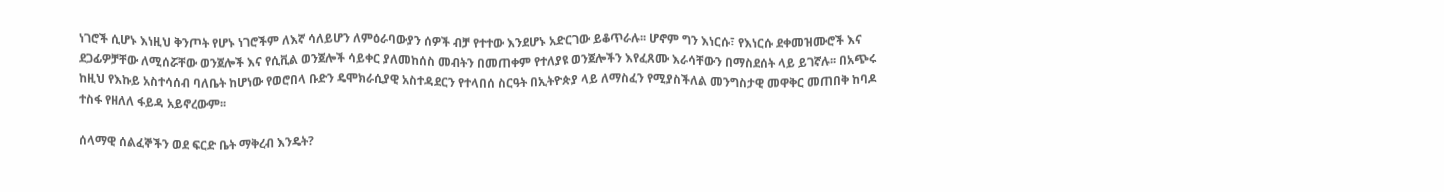ነገሮች ሲሆኑ እነዚህ ቅንጦት የሆኑ ነገሮችም ለእኛ ሳለይሆን ለምዕራባውያን ሰዎች ብቻ የተተው እንደሆኑ አድርገው ይቆጥራሉ፡፡ ሆኖም ግን እነርሱ፣ የእነርሱ ደቀመዝሙሮች እና ደጋፊዎቻቸው ለሚሰሯቸው ወንጀሎች እና የሲቪል ወንጀሎች ሳይቀር ያለመከሰስ መብትን በመጠቀም የተለያዩ ወንጀሎችን እየፈጸሙ እራሳቸውን በማስደሰት ላይ ይገኛሉ፡፡ በአጭሩ ከዚህ የእኩይ አስተሳሰብ ባለቤት ከሆነው የወሮበላ ቡድን ዴሞክራሲያዊ አስተዳደርን የተላበሰ ስርዓት በኢትዮጵያ ላይ ለማስፈን የሚያስችለል መንግስታዊ መዋቅር መጠበቅ ከባዶ ተስፋ የዘለለ ፋይዳ አይኖረውም፡፡

ሰላማዊ ሰልፈኞችን ወደ ፍርድ ቤት ማቅረብ እንዴት?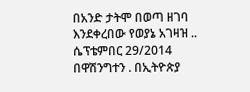በአንድ ታትሞ በወጣ ዘገባ እንደቀረበው የወያኔ አገዛዝ .. ሴፕቴምበር 29/2014 በዋሽንግተን . በኢትዮጵያ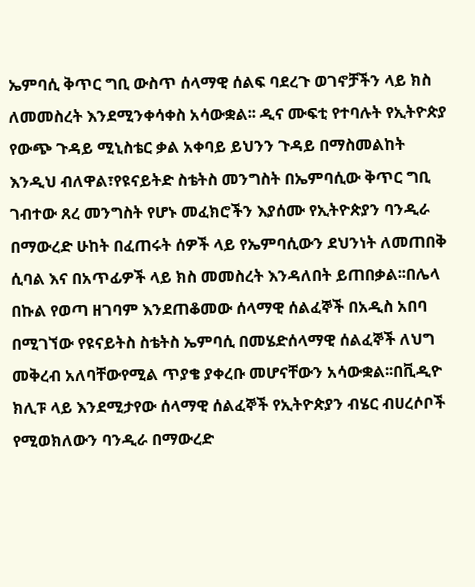ኤምባሲ ቅጥር ግቢ ውስጥ ሰላማዊ ሰልፍ ባደረጉ ወገኖቻችን ላይ ክስ ለመመስረት እንደሚንቀሳቀስ አሳውቋል፡፡ ዲና ሙፍቲ የተባሉት የኢትዮጵያ የውጭ ጉዳይ ሚኒስቴር ቃል አቀባይ ይህንን ጉዳይ በማስመልከት እንዲህ ብለዋል፣የዩናይትድ ስቴትስ መንግስት በኤምባሲው ቅጥር ግቢ ገብተው ጸረ መንግስት የሆኑ መፈክሮችን እያሰሙ የኢትዮጵያን ባንዲራ በማውረድ ሁከት በፈጠሩት ሰዎች ላይ የኤምባሲውን ደህንነት ለመጠበቅ ሲባል እና በአጥፊዎች ላይ ክስ መመስረት እንዳለበት ይጠበቃል፡፡በሌላ በኩል የወጣ ዘገባም እንደጠቆመው ሰላማዊ ሰልፈኞች በአዲስ አበባ በሚገኘው የዩናይትስ ስቴትስ ኤምባሲ በመሄድሰላማዊ ሰልፈኞች ለህግ መቅረብ አለባቸውየሚል ጥያቄ ያቀረቡ መሆናቸውን አሳውቋል፡፡በቪዲዮ ክሊፑ ላይ እንደሚታየው ሰላማዊ ሰልፈኞች የኢትዮጵያን ብሄር ብሀረሶቦች የሚወክለውን ባንዲራ በማውረድ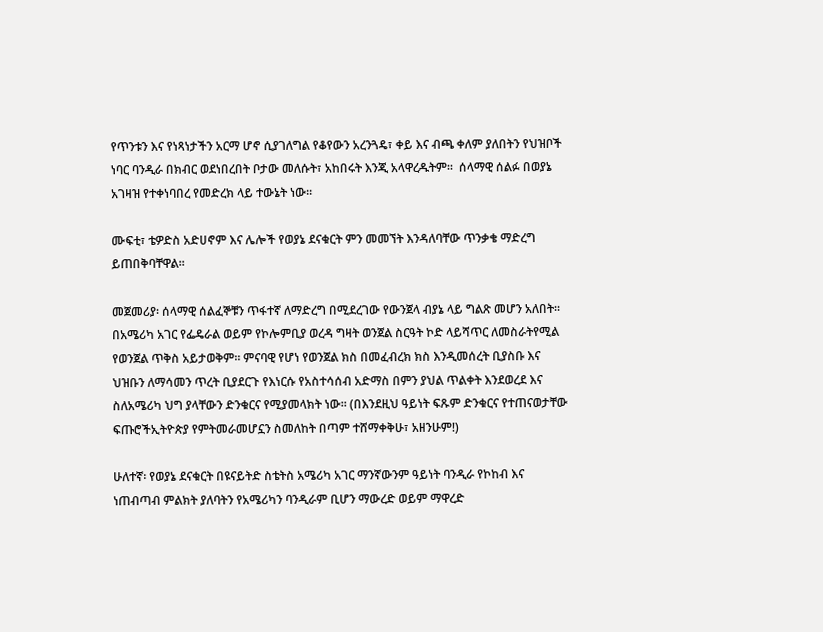የጥንቱን እና የነጻነታችን አርማ ሆኖ ሲያገለግል የቆየውን አረንጓዴ፣ ቀይ እና ብጫ ቀለም ያለበትን የህዝቦች ነባር ባንዲራ በክብር ወደነበረበት ቦታው መለሱት፣ አከበሩት እንጂ አላዋረዱትም፡፡  ሰላማዊ ሰልፉ በወያኔ አገዛዝ የተቀነባበረ የመድረክ ላይ ተውኔት ነው፡፡

ሙፍቲ፣ ቴዎድስ አድሀኖም እና ሌሎች የወያኔ ደናቁርት ምን መመኘት እንዳለባቸው ጥንቃቄ ማድረግ ይጠበቅባቸዋል፡፡

መጀመሪያ፡ ሰላማዊ ሰልፈኞቹን ጥፋተኛ ለማድረግ በሚደረገው የውንጀላ ብያኔ ላይ ግልጽ መሆን አለበት፡፡ በአሜሪካ አገር የፌዴራል ወይም የኮሎምቢያ ወረዳ ግዛት ወንጀል ስርዓት ኮድ ላይሻጥር ለመስራትየሚል የወንጀል ጥቅስ አይታወቅም፡፡ ምናባዊ የሆነ የወንጀል ክስ በመፈብረክ ክስ እንዲመሰረት ቢያስቡ እና ህዝቡን ለማሳመን ጥረት ቢያደርጉ የእነርሱ የአስተሳሰብ አድማስ በምን ያህል ጥልቀት እንደወረደ እና ስለአሜሪካ ህግ ያላቸውን ድንቁርና የሚያመላክት ነው፡፡ (በእንደዚህ ዓይነት ፍጹም ድንቁርና የተጠናወታቸው ፍጡሮችኢትዮጵያ የምትመራመሆኗን ስመለከት በጣም ተሸማቀቅሁ፣ አዘንሁም!)

ሁለተኛ፡ የወያኔ ደናቁርት በዩናይትድ ስቴትስ አሜሪካ አገር ማንኛውንም ዓይነት ባንዲራ የኮከብ እና ነጠብጣብ ምልክት ያለባትን የአሜሪካን ባንዲራም ቢሆን ማውረድ ወይም ማዋረድ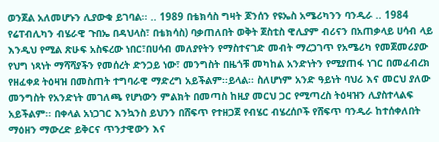ወንጀል አለመሆኑን ሊያውቁ ይገባል፡፡ .. 1989 በቴክሳስ ግዛት ጆንሰን የዩኤስ አሜሪካንን ባንዲራ .. 1984 የሬፐብሊካን ብሄራዊ ጉበኤ በዳህላስ፣ በቴክሳስ) ባቃጠለበት ወቅት ጀስቲስ ዊሊያም ብሪናን በአጠቃላይ ሀሳብ ላይ እንዲህ የሚል ጽሁፍ አስፍረው ነበር፣በሀሳብ መለያየትን የማስተናገድ መብት ማረጋገጥ የአሜሪካ የመጀመሪያው የህግ ነጻነት ማሻሻያችን የመሰረት ድንጋይ ነው፣ መንግስት በዜጎቹ መካከል አንድነትን የሚያጠፋ ነገር በመፈብረክ የዘፈቀደ ትዕዛዝ በመስጠት ተግባራዊ ማድረግ አይችልም፡፡ይላል፡፡ ስለሆነም አንድ ዓይነት ባህሪ እና መርህ ያለው መንግስት የአንድነት መገለጫ የሆነውን ምልክት በመጣስ ከዚያ መርህ ጋር የሚጣረስ ትዕዛዝን ሊያስተላልፍ አይችልም፡፡ በቀላል አነጋገር እንኳንስ ይህንን በሸፍጥ የተዘጋጀ የብሄር ብሄረሰቦች የሸፍጥ ባንዲራ ከተሰቀለበት ማዕዘን ማውረድ ይቅርና ጥንታዊውን እና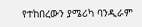የተከበረውን ያሜሪካ ባንዲራም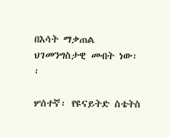በእሳት ማቃጠል ህገመንግስታዊ መብት ነው፡፡

ሦሰተኛ፡ የዩናይትድ ስቴትስ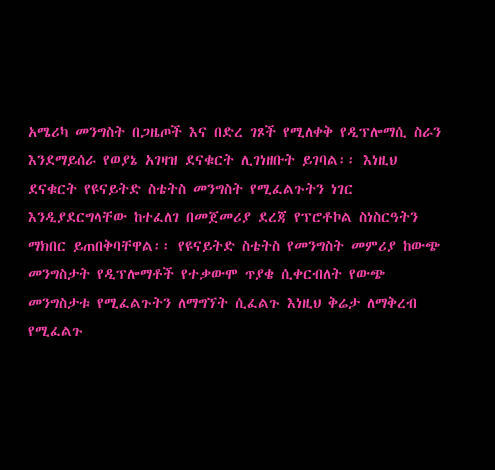አሜሪካ መንግስት በጋዜጦች እና በድረ ገጾች የሚለቀቅ የዲፕሎማሲ ስራን እንደማይሰራ የወያኔ አገዛዝ ደናቁርት ሊገነዘቡት ይገባል፡፡ እነዚህ ደናቁርት የዩናይትድ ስቴትስ መንግስት የሚፈልጉትን ነገር እንዲያደርግላቸው ከተፈለገ በመጀመሪያ ደረጃ የፕሮቶኮል ስነስርዓትን ማክበር ይጠበቅባቸዋል፡፡ የዩናይትድ ስቴትስ የመንግስት መምሪያ ከውጭ መንግስታት የዲፕሎማቶች የተቃውሞ ጥያቄ ሲቀርብለት የውጭ መንግስታቱ የሚፈልጉትን ለማግኘት ሲፈልጉ እነዚህ ቅሬታ ለማቅረብ የሚፈልጉ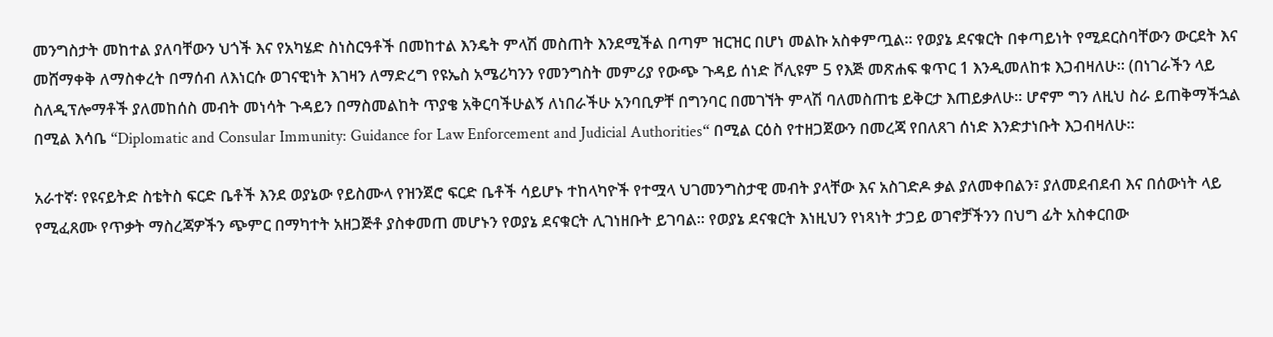መንግስታት መከተል ያለባቸውን ህጎች እና የአካሄድ ስነስርዓቶች በመከተል እንዴት ምላሽ መስጠት እንደሚችል በጣም ዝርዝር በሆነ መልኩ አስቀምጧል፡፡ የወያኔ ደናቁርት በቀጣይነት የሚደርስባቸውን ውርደት እና መሸማቀቅ ለማስቀረት በማሰብ ለእነርሱ ወገናዊነት እገዛን ለማድረግ የዩኤስ አሜሪካንን የመንግስት መምሪያ የውጭ ጉዳይ ሰነድ ቮሊዩም 5 የእጅ መጽሐፍ ቁጥር 1 እንዲመለከቱ እጋብዛለሁ፡፡ (በነገራችን ላይ ስለዲፕሎማቶች ያለመከሰስ መብት መነሳት ጉዳይን በማስመልከት ጥያቄ አቅርባችሁልኝ ለነበራችሁ አንባቢዎቸ በግንባር በመገኘት ምላሽ ባለመስጠቴ ይቅርታ እጠይቃለሁ፡፡ ሆኖም ግን ለዚህ ስራ ይጠቅማችኋል በሚል እሳቤ “Diplomatic and Consular Immunity: Guidance for Law Enforcement and Judicial Authorities“ በሚል ርዕስ የተዘጋጀውን በመረጃ የበለጸገ ሰነድ እንድታነቡት እጋብዛለሁ፡፡

አራተኛ፡ የዩናይትድ ስቴትስ ፍርድ ቤቶች እንደ ወያኔው የይስሙላ የዝንጀሮ ፍርድ ቤቶች ሳይሆኑ ተከላካዮች የተሟላ ህገመንግስታዊ መብት ያላቸው እና አስገድዶ ቃል ያለመቀበልን፣ ያለመደብደብ እና በሰውነት ላይ የሚፈጸሙ የጥቃት ማስረጃዎችን ጭምር በማካተት አዘጋጅቶ ያስቀመጠ መሆኑን የወያኔ ደናቁርት ሊገነዘቡት ይገባል፡፡ የወያኔ ደናቁርት እነዚህን የነጻነት ታጋይ ወገኖቻችንን በህግ ፊት አስቀርበው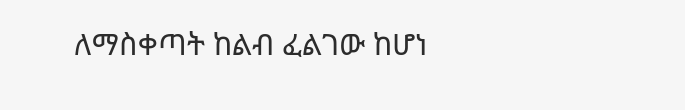ለማስቀጣት ከልብ ፈልገው ከሆነ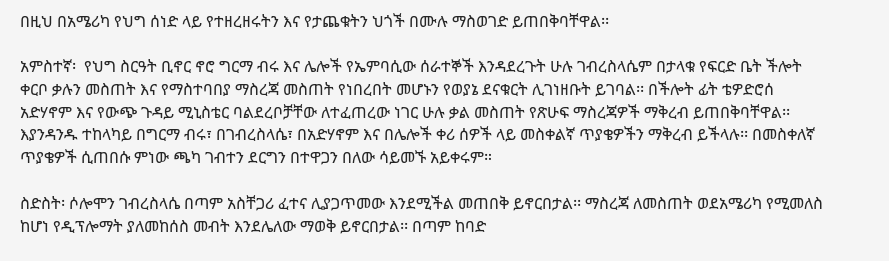በዚህ በአሜሪካ የህግ ሰነድ ላይ የተዘረዘሩትን እና የታጨቁትን ህጎች በሙሉ ማስወገድ ይጠበቅባቸዋል፡፡

አምስተኛ፡  የህግ ስርዓት ቢኖር ኖሮ ግርማ ብሩ እና ሌሎች የኤምባሲው ሰራተኞች እንዳደረጉት ሁሉ ገብረስላሴም በታላቁ የፍርድ ቤት ችሎት ቀርቦ ቃሉን መስጠት እና የማስተባበያ ማስረጃ መስጠት የነበረበት መሆኑን የወያኔ ደናቁርት ሊገነዘቡት ይገባል፡፡ በችሎት ፊት ቴዎድሮሰ አድሃኖም እና የውጭ ጉዳይ ሚኒስቴር ባልደረቦቻቸው ለተፈጠረው ነገር ሁሉ ቃል መስጠት የጽሁፍ ማስረጃዎች ማቅረብ ይጠበቅባቸዋል፡፡ እያንዳንዱ ተከላካይ በግርማ ብሩ፣ በገብረስላሴ፣ በአድሃኖም እና በሌሎች ቀሪ ሰዎች ላይ መስቀልኛ ጥያቄዎችን ማቅረብ ይችላሉ፡፡ በመስቀለኛ ጥያቄዎች ሲጠበሱ ምነው ጫካ ገብተን ደርግን በተዋጋን በለው ሳይመኙ አይቀሩም።

ስድስት፡ ሶሎሞን ገብረስላሴ በጣም አስቸጋሪ ፈተና ሊያጋጥመው እንደሚችል መጠበቅ ይኖርበታል፡፡ ማስረጃ ለመስጠት ወደአሜሪካ የሚመለስ ከሆነ የዲፕሎማት ያለመከሰስ መብት እንደሌለው ማወቅ ይኖርበታል፡፡ በጣም ከባድ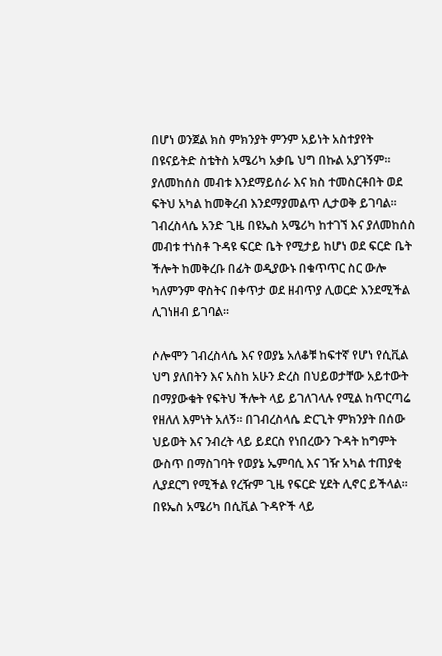በሆነ ወንጀል ክስ ምክንያት ምንም አይነት አስተያየት በዩናይትድ ስቴትስ አሜሪካ አቃቤ ህግ በኩል አያገኝም። ያለመከሰስ መብቱ እንደማይሰራ እና ክስ ተመስርቶበት ወደ ፍትህ አካል ከመቅረብ እንደማያመልጥ ሊታወቅ ይገባል፡፡ ገብረስላሴ አንድ ጊዜ በዩኤስ አሜሪካ ከተገኘ እና ያለመከሰስ መብቱ ተነስቶ ጉዳዩ ፍርድ ቤት የሚታይ ከሆነ ወደ ፍርድ ቤት ችሎት ከመቅረቡ በፊት ወዲያውኑ በቁጥጥር ስር ውሎ ካለምንም ዋስትና በቀጥታ ወደ ዘብጥያ ሊወርድ እንደሚችል ሊገነዘብ ይገባል፡፡

ሶሎሞን ገብረስላሴ እና የወያኔ አለቆቹ ከፍተኛ የሆነ የሲቪል ህግ ያለበትን እና አስከ አሁን ድረስ በህይወታቸው አይተውት በማያውቁት የፍትህ ችሎት ላይ ይገለገላሉ የሚል ከጥርጣሬ የዘለለ እምነት አለኝ፡፡ በገብረስላሴ ድርጊት ምክንያት በሰው ህይወት እና ንብረት ላይ ይደርስ የነበረውን ጉዳት ከግምት ውስጥ በማስገባት የወያኔ ኤምባሲ እና ገዥ አካል ተጠያቂ ሊያደርግ የሚችል የረዥም ጊዜ የፍርድ ሂደት ሊኖር ይችላል፡፡ በዩኤስ አሜሪካ በሲቪል ጉዳዮች ላይ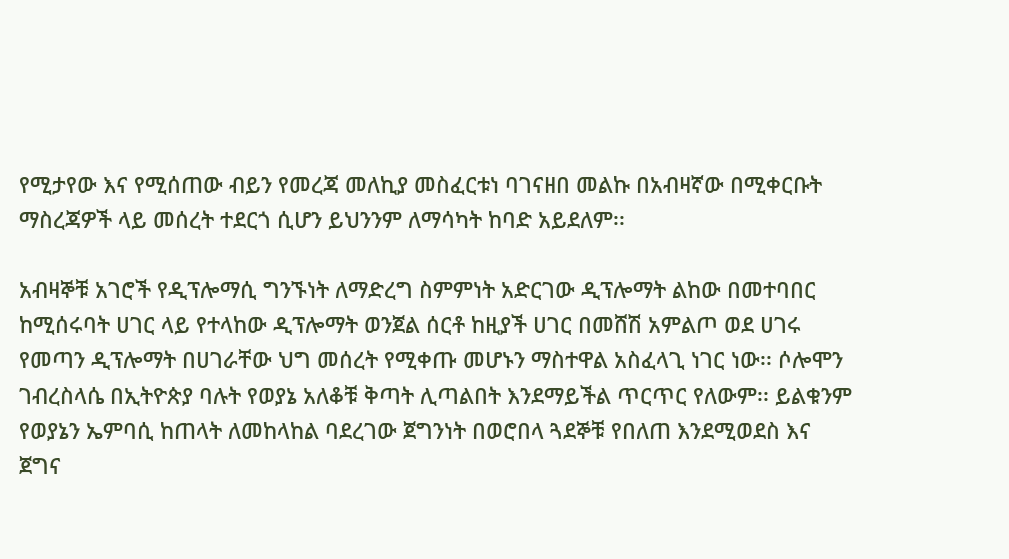የሚታየው እና የሚሰጠው ብይን የመረጃ መለኪያ መስፈርቱነ ባገናዘበ መልኩ በአብዛኛው በሚቀርቡት ማስረጃዎች ላይ መሰረት ተደርጎ ሲሆን ይህንንም ለማሳካት ከባድ አይደለም፡፡

አብዛኞቹ አገሮች የዲፕሎማሲ ግንኙነት ለማድረግ ስምምነት አድርገው ዲፕሎማት ልከው በመተባበር ከሚሰሩባት ሀገር ላይ የተላከው ዲፕሎማት ወንጀል ሰርቶ ከዚያች ሀገር በመሸሽ አምልጦ ወደ ሀገሩ የመጣን ዲፕሎማት በሀገራቸው ህግ መሰረት የሚቀጡ መሆኑን ማስተዋል አስፈላጊ ነገር ነው፡፡ ሶሎሞን ገብረስላሴ በኢትዮጵያ ባሉት የወያኔ አለቆቹ ቅጣት ሊጣልበት እንደማይችል ጥርጥር የለውም፡፡ ይልቁንም የወያኔን ኤምባሲ ከጠላት ለመከላከል ባደረገው ጀግንነት በወሮበላ ጓደኞቹ የበለጠ እንደሚወደስ እና ጀግና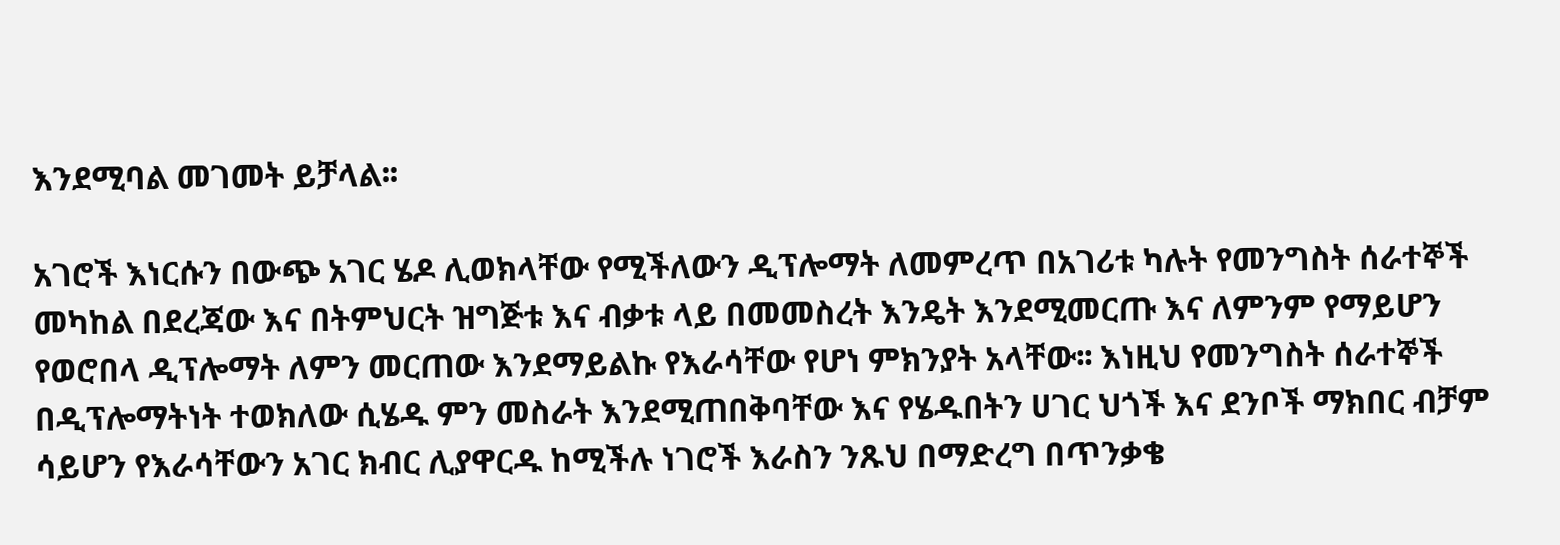እንደሚባል መገመት ይቻላል፡፡

አገሮች እነርሱን በውጭ አገር ሄዶ ሊወክላቸው የሚችለውን ዲፕሎማት ለመምረጥ በአገሪቱ ካሉት የመንግስት ሰራተኞች መካከል በደረጃው እና በትምህርት ዝግጅቱ እና ብቃቱ ላይ በመመስረት እንዴት እንደሚመርጡ እና ለምንም የማይሆን የወሮበላ ዲፕሎማት ለምን መርጠው እንደማይልኩ የእራሳቸው የሆነ ምክንያት አላቸው፡፡ እነዚህ የመንግስት ሰራተኞች በዲፕሎማትነት ተወክለው ሲሄዱ ምን መስራት እንደሚጠበቅባቸው እና የሄዱበትን ሀገር ህጎች እና ደንቦች ማክበር ብቻም ሳይሆን የእራሳቸውን አገር ክብር ሊያዋርዱ ከሚችሉ ነገሮች እራስን ንጹህ በማድረግ በጥንቃቄ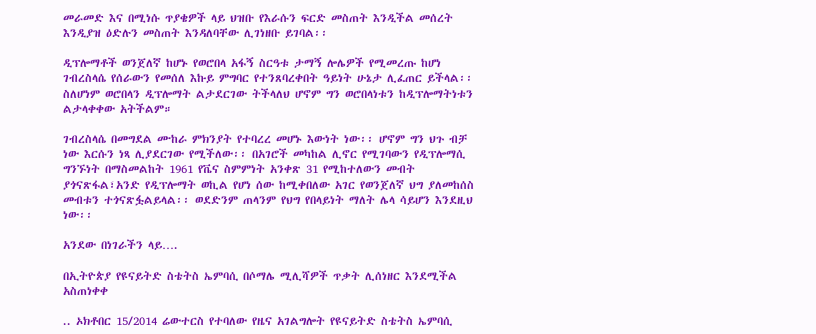መራመድ እና በሚነሱ ጥያቄዎች ላይ ህዝቡ የእራሱን ፍርድ መስጠት እንዲችል መሰረት እንዲያዝ ዕድሉን መስጠት እንዳለባቸው ሊገነዘቡ ይገባል፡፡

ዲፕሎማቶች ወንጀለኛ ከሆኑ የወሮበላ አፋኝ ስርዓቱ ታማኝ ሎሌዎች የሚመረጡ ከሆነ ገብረስላሴ የሰራውን የመሰለ እኩይ ምግባር የተንጸባረቀበት ዓይነት ሁኔታ ሊፈጠር ይችላል፡፡ ስለሆነም ወሮበላን ዲፕሎማት ልታደርገው ትችላለህ ሆኖም ግን ወሮበላነቱን ከዲፕሎማትነቱን ልታላቀቀው አትችልም።

ገብረስላሴ በመግደል ሙከራ ምክንያት የተባረረ መሆኑ እውነት ነው፡፡ ሆኖም ግን ህጉ ብቻ ነው እርሱን ነጻ ሊያደርገው የሚችለው፡፡ በአገሮች መካከል ሊኖር የሚገባውን የዲፕሎማሲ ግንኙነት በማስመልከት 1961 የቬና ስምምነት አንቀጽ 31 የሚከተለውን መብት ያጎናጽፋል፣አንድ የዲፕሎማት ወኪል የሆነ ሰው ከሚቀበለው አገር የወንጀለኛ ህግ ያለመከሰስ መብቱን ተጎናጽፏልይላል፡፡ ወደድንም ጠላንም የህግ የበላይነት ማለት ሌላ ሳይሆን እንደዚህ ነው፡፡

አንደው በነገራችን ላይ….

በኢትዮጵያ የዩናይትድ ስቴትስ ኤምባሲ በሶማሌ ሚሊሻዎች ጥቃት ሊሰነዘር እንደሚችል አስጠነቀቀ

.. ኦክቶበር 15/2014 ሬውተርስ የተባለው የዜና አገልግሎት የዩናይትድ ስቴትስ ኤምባሲ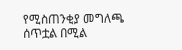የሚስጠንቂያ መግለጫ ሰጥቷል በሚል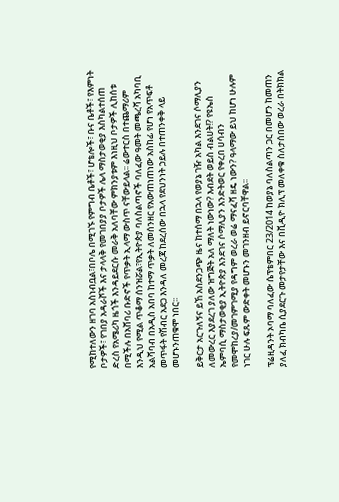የሚከተለውን ዘገባ አስነብቧል፣በቦሌ በሚገኙ የምግብ ቤቶች፣ ሆቴሎች፣ ቡና ቤቶች፣ የእምነት ቦታዎች፣ የገበያ አዳራሾች እና ታላላቅ የመገበያያ ቦታዎች ሌላ ማስታወቂያ እስካልተሰጠ ድረስ የአሜሪካ ዜጎች እንዳይደርሱ መራቅ አለባቸው ምክንያቱም እነዚህ ቦታዎች ሊከሰቱ በሚችሉ በአሸባሪ ቡድኖች የጥቃት ኢላማ ውስጥ ናቸውይላል፡፡ ሬውተርስ በተጨማሪም እንዲህ የሚል ጥቆማ ሰንዝሯል፣የኢትዮጵያ ባለስልጣኖች ባለፈው ዓመት መጫረሻ አካባቢ አልሻባብ በአዲስ አበባ ከተማ ጥቃት ለመሰንዘር የአውጠነጠነው አስከፊ የሆነ የአጥፍቶ መጥፋት የሽብር አደጋ እንዳለ መረጃ ከደረሰው በኋላ የደህንነት ኃይሉ በተጠንቀቅ ላይ መሆኑንጠቁሞ ነበር፡፡

ይቅርታ አርጉለኝና ይኸ አስደንጋጭ ዜና ከተሰማ በኋላ የወያኔ ገዥ አካል እንደገና ሶማሊያን ለመውረር እያደረገ ያለው ዝግጅት አለ ማለት ነውነው? እብደት ወይስ ብልሀት!? የዩኤስ ኤምባሲ ማስታወቂያ ኢትዮጵያ እንደገና ሶማሊያን እንድትወር የቀረበ ሀሳብን የመሞከረያ/መገምገሚያ የዳግም ወረራ ወሬ ማናፈሻ ዘዴ ነውን? ዓላማው ይህ ከሆነ ሁሉም ነገር ሁሉ ፍጹም ውድቀት መሆኑን መገንዘብ ይኖርባቸዋል፡፡

ፕሬዚዳንት ኦባማ ባለፈው ሴፕቴምበር 23/2014 ከወያኔ ባለስልጣን ጋር በመሆን ከመጠን ያለፈ ክብካቤ ሲያደርጉ መታየታቸው እና በቪዲዮ ክሊፕ መለቀቁ ስለታሰበው ወረራ በትክክል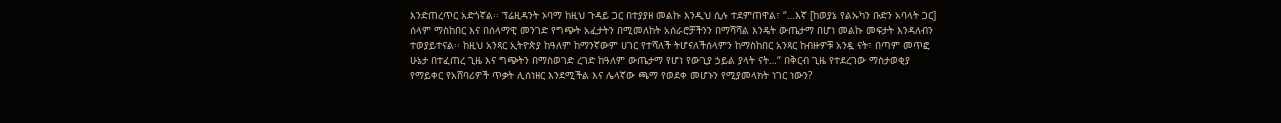እንድጠረጥር አድጎኛል፡፡ ፕሬዚዳንት ኦባማ ከዚህ ጉዳይ ጋር በተያያዘ መልኩ እንዲህ ሲሉ ተደምጠዋል፣ “…እኛ [ከወያኔ የልኡካን ቡድን አባላት ጋር] ሰላም ማስከበር እና በሰላማዊ መንገድ የግጭት አፈታትን በሚመለከት አሰራሮቻችንን በማሻሻል እንዴት ውጤታማ በሆነ መልኩ መፍታት እንዳለብን ተወያይተናል፡፡ ከዚህ አንጻር ኢትዮጵያ ከዓለም ከማንኛውም ሀገር የተሻለች ትሆናለችሰላምን ከማስከበር አንጻር ከብዙዎቹ አንዷ ናት፣ በጣም መጥፎ ሁኔታ በተፈጠረ ጊዜ እና ግጭትን በማስወገድ ረገድ ከዓለም ውጤታማ የሆነ የውጊያ ኃይል ያላት ናት…“ በቅርብ ጊዜ የተደረገው ማስታወቂያ የማይቀር የአሸባሪዎች ጥቃት ሊሰነዘር እንደሚችል እና ሌላኛው ጫማ የወደቀ መሆኑን የሚያመላክት ነገር ነውን?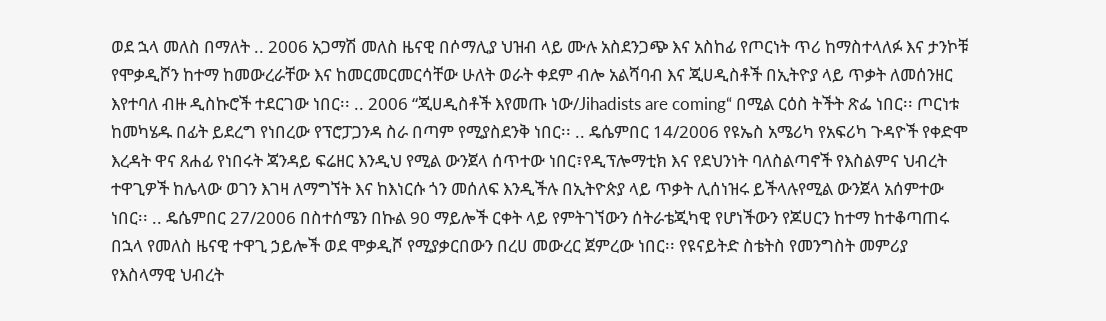ወደ ኋላ መለስ በማለት .. 2006 አጋማሽ መለስ ዜናዊ በሶማሊያ ህዝብ ላይ ሙሉ አስደንጋጭ እና አስከፊ የጦርነት ጥሪ ከማስተላለፉ እና ታንኮቹ የሞቃዲሾን ከተማ ከመውረራቸው እና ከመርመርመርሳቸው ሁለት ወራት ቀደም ብሎ አልሻባብ እና ጂሀዲስቶች በኢትዮያ ላይ ጥቃት ለመሰንዘር እየተባለ ብዙ ዲስኩሮች ተደርገው ነበር፡፡ .. 2006 “ጂሀዲስቶች እየመጡ ነው/Jihadists are coming“ በሚል ርዕስ ትችት ጽፌ ነበር፡፡ ጦርነቱ ከመካሄዱ በፊት ይደረግ የነበረው የፕሮፓጋንዳ ስራ በጣም የሚያስደንቅ ነበር፡፡ .. ዴሴምበር 14/2006 የዩኤስ አሜሪካ የአፍሪካ ጉዳዮች የቀድሞ እረዳት ዋና ጸሐፊ የነበሩት ጃንዳይ ፍሬዘር እንዲህ የሚል ውንጀላ ሰጥተው ነበር፣የዲፕሎማቲክ እና የደህንነት ባለስልጣኖች የእስልምና ህብረት ተዋጊዎች ከሌላው ወገን እገዛ ለማግኘት እና ከእነርሱ ጎን መሰለፍ እንዲችሉ በኢትዮጵያ ላይ ጥቃት ሊሰነዝሩ ይችላሉየሚል ውንጀላ አሰምተው ነበር፡፡ .. ዴሴምበር 27/2006 በስተሰሜን በኩል 90 ማይሎች ርቀት ላይ የምትገኘውን ሰትራቴጂካዊ የሆነችውን የጆሀርን ከተማ ከተቆጣጠሩ በኋላ የመለስ ዜናዊ ተዋጊ ኃይሎች ወደ ሞቃዲሾ የሚያቃርበውን በረሀ መውረር ጀምረው ነበር፡፡ የዩናይትድ ስቴትስ የመንግስት መምሪያ የእስላማዊ ህብረት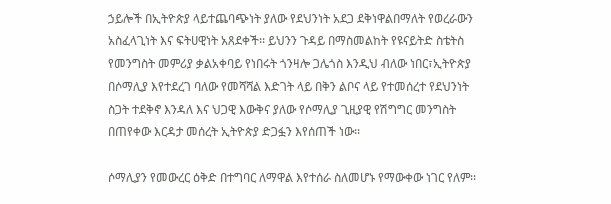ኃይሎች በኢትዮጵያ ላይተጨባጭነት ያለው የደህንነት አደጋ ደቅነዋልበማለት የወረራውን አስፈላጊነት እና ፍትሀዊነት አጸደቀች፡፡ ይህንን ጉዳይ በማስመልከት የዩናይትድ ስቴትስ የመንግስት መምሪያ ቃልአቀባይ የነበሩት ጎንዛሎ ጋሌጎስ እንዲህ ብለው ነበር፣ኢትዮጵያ በሶማሊያ እየተደረገ ባለው የመሻሻል እድገት ላይ በቅን ልቦና ላይ የተመሰረተ የደህንነት ስጋት ተደቅኖ እንዳለ እና ህጋዊ እውቅና ያለው የሶማሊያ ጊዚያዊ የሽግግር መንግስት በጠየቀው እርዳታ መሰረት ኢትዮጵያ ድጋፏን እየሰጠች ነው፡፡

ሶማሊያን የመውረር ዕቅድ በተግባር ለማዋል እየተሰራ ስለመሆኑ የማውቀው ነገር የለም፡፡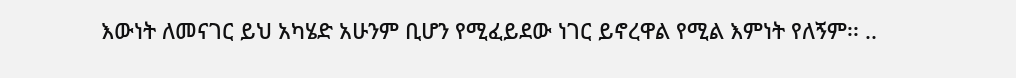እውነት ለመናገር ይህ አካሄድ አሁንም ቢሆን የሚፈይደው ነገር ይኖረዋል የሚል እምነት የለኝም፡፡ ..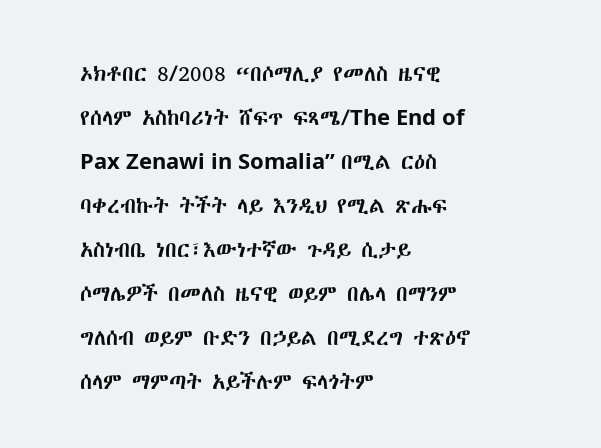ኦክቶበር 8/2008 “በሶማሊያ የመለስ ዜናዊ የሰላም አስከባሪነት ሸፍጥ ፍጻሜ/The End of Pax Zenawi in Somalia” በሚል ርዕስ ባቀረብኩት ትችት ላይ እንዲህ የሚል ጽሑፍ አስነብቤ ነበር፣እውነተኛው ጉዳይ ሲታይ ሶማሌዎች በመለስ ዜናዊ ወይም በሌላ በማንም ግለሰብ ወይም ቡድን በኃይል በሚደረግ ተጽዕኖ ሰላም ማምጣት አይችሉም ፍላጎትም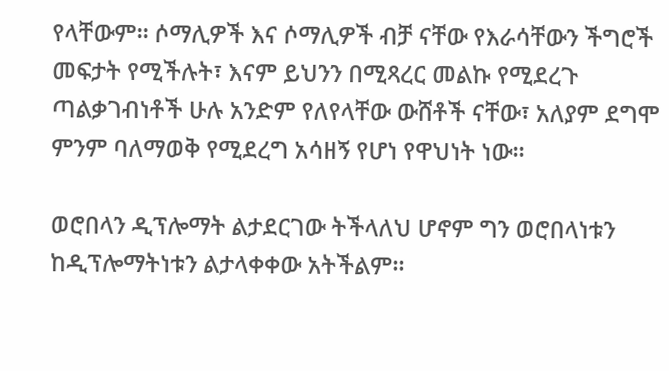የላቸውም፡፡ ሶማሊዎች እና ሶማሊዎች ብቻ ናቸው የእራሳቸውን ችግሮች መፍታት የሚችሉት፣ እናም ይህንን በሚጻረር መልኩ የሚደረጉ ጣልቃገብነቶች ሁሉ አንድም የለየላቸው ውሸቶች ናቸው፣ አለያም ደግሞ ምንም ባለማወቅ የሚደረግ አሳዘኝ የሆነ የዋህነት ነው፡፡

ወሮበላን ዲፕሎማት ልታደርገው ትችላለህ ሆኖም ግን ወሮበላነቱን ከዲፕሎማትነቱን ልታላቀቀው አትችልም።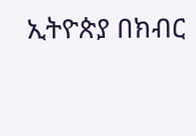ኢትዮጵያ በክብር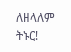ለዘላለም ትኑር!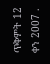ጥቅምት 12 ቀን 2007 .